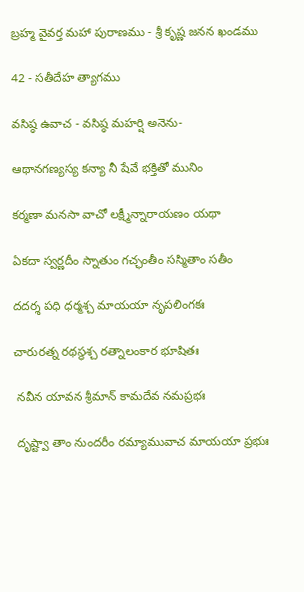బ్రహ్మ వైవర్త మహా పురాణము - శ్రీ కృష్ణ జనన ఖండము

42 - సతీదేహ త్యాగము

వసిష్ఠ ఉవాచ - వసిష్ఠ మహర్షి అనెను-

ఆథానగణ్యస్య కన్యా నీ షేవే భక్తితో మునిం

కర్మణా మనసా వాచో లక్ష్మీన్నారాయణం యథా

ఏకదా స్వర్ణదీం స్నాతుం గచ్ఛంతీం సస్మితాం సతీం

దదర్శ పధి ధర్మశ్చ మాయయా నృపలింగకః

చారురత్న రథస్థశ్చ రత్నాలంకార భూషితః

 నవీన యావన శ్రీమాన్ కామదేవ నమప్రభః

 దృష్ట్వా తాం నుందరీం రమ్యామువాచ మాయయా ప్రభుః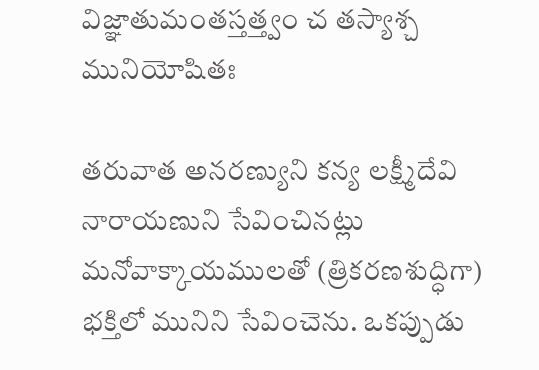విజ్ఞాతుమంతస్తత్త్వం చ తస్యాశ్చ మునియోషితః

తరువాత అనరణ్యుని కన్య లక్ష్మీదేవి నారాయణుని సేవించినట్లు మనోవాక్కాయములతో (త్రికరణశుద్ధిగా) భక్తిలో మునిని సేవించెను. ఒకప్పుడు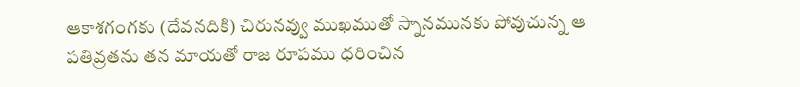ఆకాశగంగకు (దేవనదికి) చిరునవ్వు ముఖముతో స్నానమునకు పోవుచున్న ఆ పతివ్రతను తన మాయతో రాజ రూపము ధరించిన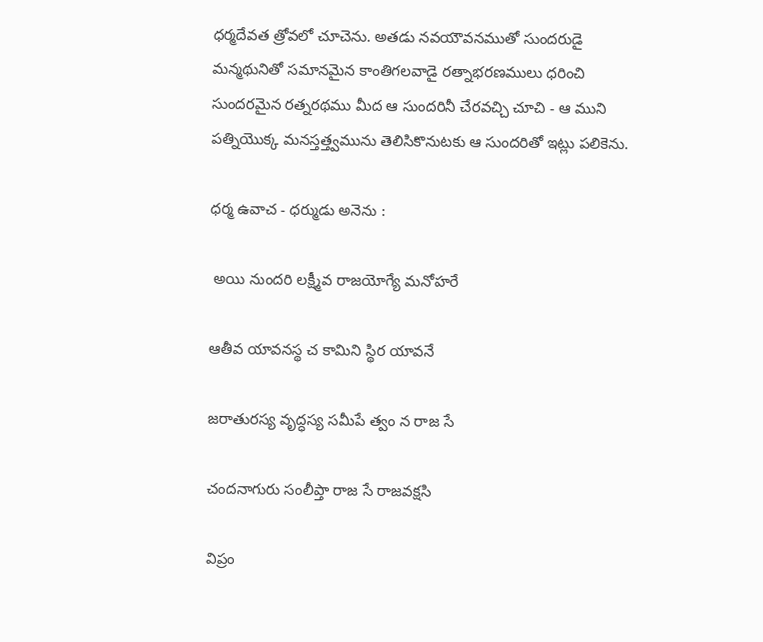ధర్మదేవత త్రోవలో చూచెను. అతడు నవయౌవనముతో సుందరుడై మన్మథునితో సమానమైన కాంతిగలవాడై రత్నాభరణములు ధరించి సుందరమైన రత్నరథము మీద ఆ సుందరినీ చేరవచ్చి చూచి - ఆ ముని పత్నియొక్క మనస్తత్త్వమును తెలిసికొనుటకు ఆ సుందరితో ఇట్లు పలికెను.

ధర్మ ఉవాచ - ధర్ముడు అనెను :

 అయి నుందరి లక్ష్మీవ రాజయోగ్యే మనోహరే

ఆతీవ యావనస్థ చ కామిని స్థిర యావనే

జరాతురస్య వృద్ధస్య సమీపే త్వం న రాజ సే

చందనాగురు సంలీప్తా రాజ సే రాజవక్షసి

విప్రం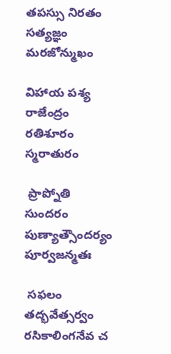తపస్సు నిరతం సత్యజ్ఞం మరజోన్ముఖం

విహాయ పశ్య రాజేంద్రం రతిశూరం స్మరాతురం

 ప్రాప్నోతి సుందరం పుణ్యాత్సౌందర్యం పూర్వజన్మతః

 సఫలం తద్భవేత్సర్వం రసికాలింగనేవ చ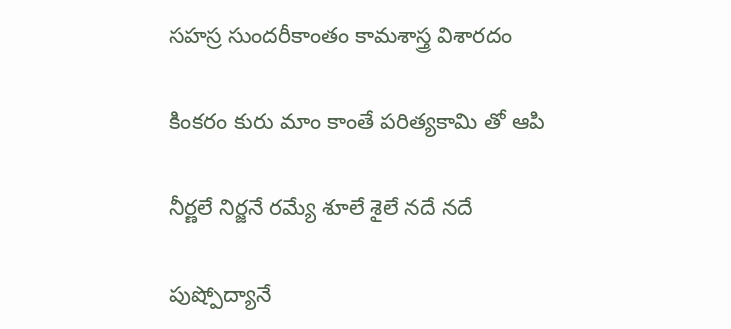సహస్ర సుందరీకాంతం కామశాస్త్ర విశారదం

కింకరం కురు మాం కాంతే పరిత్యకామి తో ఆపి

నీర్ణలే నిర్జనే రమ్యే శూలే శైలే నదే నదే

పుష్పోద్యానే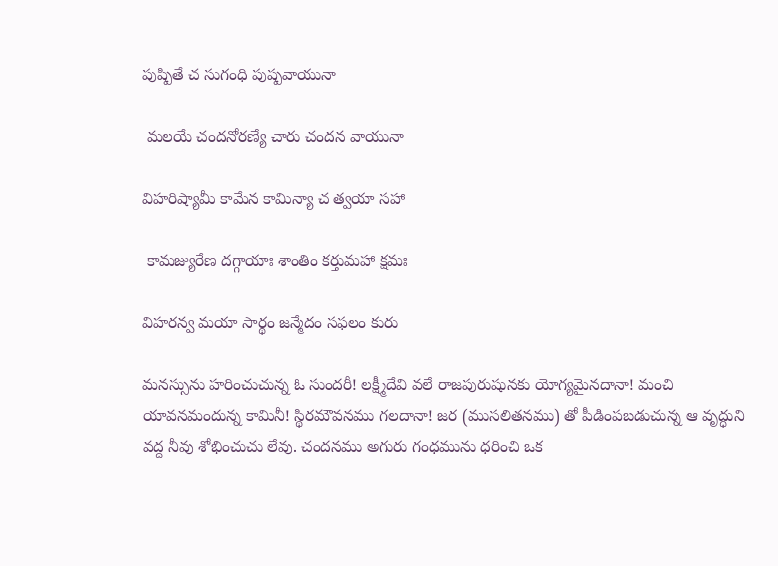పుష్పితే చ సుగంధి పుష్పవాయునా

 మలయే చందనోరణ్యే చారు చందన వాయునా

విహరిష్యామీ కామేన కామిన్యా చ త్వయా సహా

 కామజ్యురేణ దగ్గాయాః శాంతిం కర్తుమహా క్షమః

విహరన్వ మయా సార్థం జన్మేదం సఫలం కురు

మనస్సును హరించుచున్న ఓ సుందరీ! లక్ష్మీదేవి వలే రాజపురుషునకు యోగ్యమైనదానా! మంచి యావనమందున్న కామినీ! స్థిరమౌవనము గలదానా! జర (ముసలితనము) తో పీడింపబడుచున్న ఆ వృద్ధుని వద్ద నీవు శోభించుచు లేవు. చందనము అగురు గంధమును ధరించి ఒక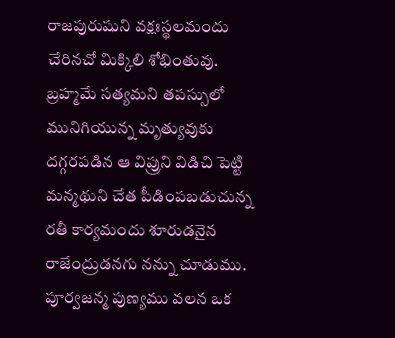రాజపురుషుని వక్షఃస్థలమందు చేరినచో మిక్కిలి శోభింతువు. బ్రహ్మమే సత్యమని తపస్సులో మునిగియున్న మృత్యువుకు దగ్గరపడిన ఆ విప్రుని విడిచి పెట్టి మన్మథుని చేత పీడింపబడుచున్న రతీ కార్యమందు శూరుడనైన రాజేంద్రుడనగు నన్ను చూడుము. పూర్వజన్మ పుణ్యము వలన ఒక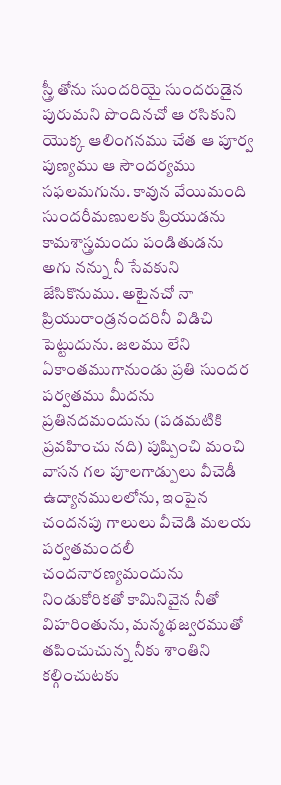స్త్రీ తోను సుందరియై సుందరుడైన పురుమని పొందినచో ఆ రసికుని యొక్క ఆలింగనము చేత ఆ పూర్వ పుణ్యము ఆ సౌందర్యము సఫలమగును. కావున వేయిమంది సుందరీమణులకు ప్రియుడను కామశాస్త్రమందు పండితుడను అగు నన్ను నీ సేవకుని జేసికొనుము. అటైనచో నా ప్రియురాండ్రనందరినీ విడిచి పెట్టుదును. జలము లేని ఏకాంతముగానుండు ప్రతి సుందర పర్వతము మీదను ప్రతినదమందును (పడమటికి ప్రవహించు నది) పుష్పించి మంచి వాసన గల పూలగాడ్పులు వీచెడీ ఉద్యానములలోను, ఇంపైన చందనపు గాలులు వీచెడి మలయ పర్వతమందలీ చందనారణ్యమందును నిండుకోరికతో కామినివైన నీతో విహరింతును, మన్మథజ్వరముతో తపించుచున్న నీకు శాంతిని కల్గించుటకు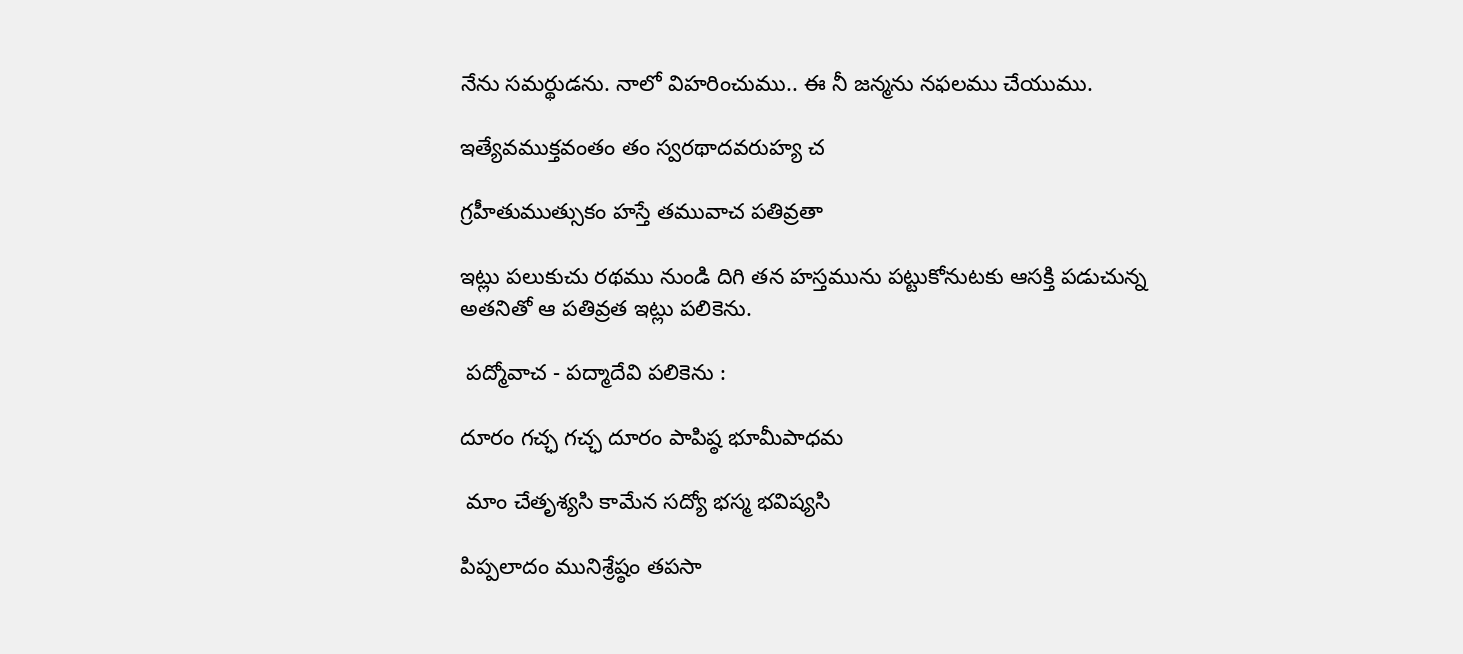నేను సమర్థుడను. నాలో విహరించుము.. ఈ నీ జన్మను నఫలము చేయుము.

ఇత్యేవముక్తవంతం తం స్వరథాదవరుహ్య చ

గ్రహీతుముత్సుకం హస్తే తమువాచ పతివ్రతా

ఇట్లు పలుకుచు రథము నుండి దిగి తన హస్తమును పట్టుకోనుటకు ఆసక్తి పడుచున్న అతనితో ఆ పతివ్రత ఇట్లు పలికెను.

 పద్మోవాచ - పద్మాదేవి పలికెను :

దూరం గచ్ఛ గచ్ఛ దూరం పాపిష్ఠ భూమీపాధమ

 మాం చేతృశ్యసి కామేన సద్యో భస్మ భవిష్యసి

పిప్పలాదం మునిశ్రేష్ఠం తపసా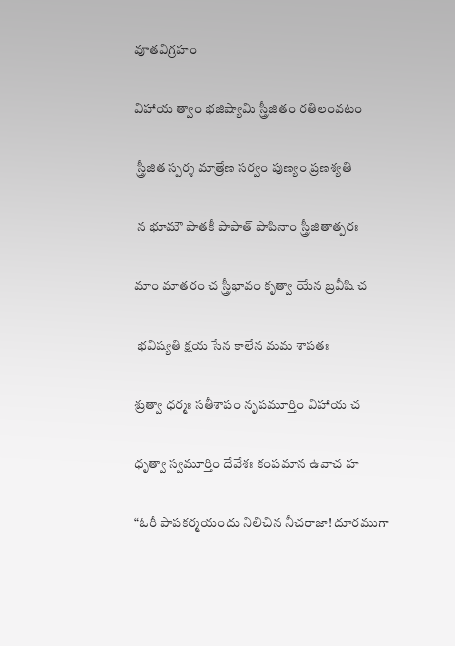వూతవిగ్రహం

విహాయ త్వాం భజిష్యామి స్త్రీజితం రతిలంవటం

 స్త్రీజిత స్పర్శ మాత్రేణ సర్వం పుణ్యం ప్రణశ్యతి

 న భూమౌ పాతకీ పాపాత్ పాపినాం స్త్రీజితాత్పరః

మాం మాతరం చ స్త్రీభావం కృత్వా యేన బ్రవీషి చ

 భవిష్యతి క్షయ సేన కాలేన మమ శాపతః

శ్రుత్వా ధర్మః సతీశాపం నృపమూర్తిం విహాయ చ

ధృత్వా స్వమూర్తిం దేవేశః కంపమాన ఉవాచ హ

“ఓరీ పాపకర్మయందు నిలిచిన నీచరాజా! దూరముగా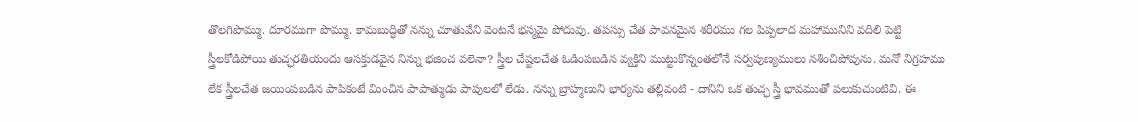తొలగిపొమ్ము. దూరముగా పొమ్ము. కామబుద్ధితో నన్ను చూతువేని వెంటనే భస్మమై పోదువు. తపస్సు చేత పావనమైన శరీరము గల పిప్పలాద మహామునిని వదిలి పెట్టి స్త్రీలకోడిపోయి తుచ్ఛరతియందు ఆసక్తుడవైన నిన్ను భజించ వలెనా? స్త్రీల చేష్టలచేత ఓడింపబడిన వ్యక్తిని ముట్టుకొన్నంతలోనే సర్వపుణ్యములు నశించిపోవును. మనో నిగ్రహము లేక స్త్రీలచేత జయింపబడిన పాపికంటే మించిన పాపాత్ముడు పాపులలో లేడు. నన్ను బ్రాహ్మణుని భార్యను తల్లివంటి - దానిని ఒక తుచ్ఛ స్త్రీ భావముతో పలుకుచుంటివి. ఈ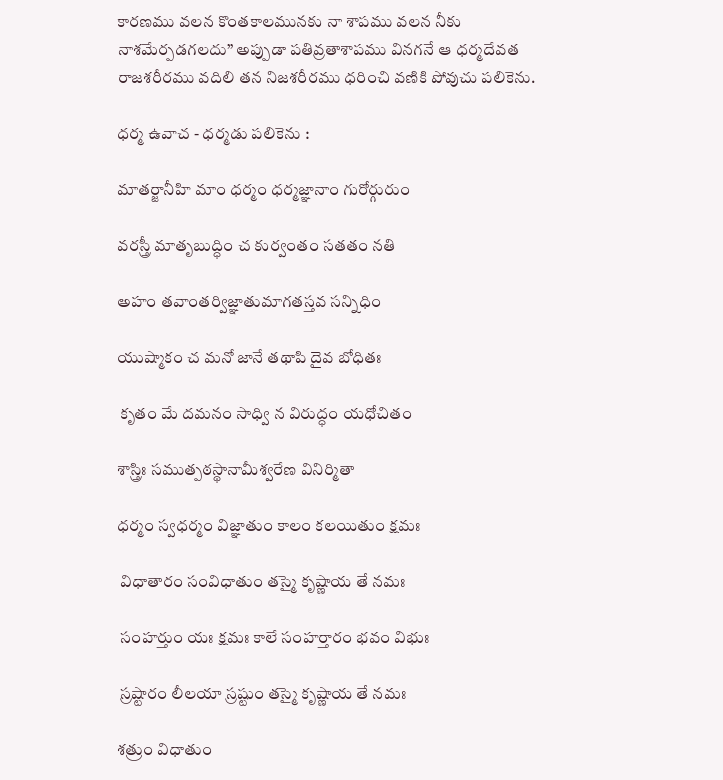కారణము వలన కొంతకాలమునకు నా శాపము వలన నీకు నాశమేర్పడగలదు” అప్పుడా పతివ్రతాశాపము వినగనే ఆ ధర్మదేవత రాజశరీరము వదిలి తన నిజశరీరము ధరించి వణికి పోవుచు పలికెను.

ధర్మ ఉవాచ - ధర్మడు పలికెను :

మాతర్జానీహి మాం ధర్మం ధర్మజ్ఞానాం గురోర్గురుం

వరస్త్రీ మాతృబుద్ధిం చ కుర్వంతం సతతం నతి

అహం తవాంతర్విజ్ఞాతుమాగతస్తవ సన్నిధిం

యుష్మాకం చ మనో జానే తథాపి దైవ బోధితః

 కృతం మే దమనం సాధ్వి న విరుద్ధం యధోచితం

శాస్త్రిః సముత్పఠస్థానామీశ్వరేణ వినిర్మితా

ధర్మం స్వధర్మం విజ్ఞాతుం కాలం కలయితుం క్షమః

 విధాతారం సంవిధాతుం తస్మై కృష్ణాయ తే నమః

 సంహర్తుం యః క్షమః కాలే సంహర్తారం భవం విభుః

 స్రష్టారం లీలయా స్రష్టుం తస్మై కృష్ణాయ తే నమః

శత్రుం విధాతుం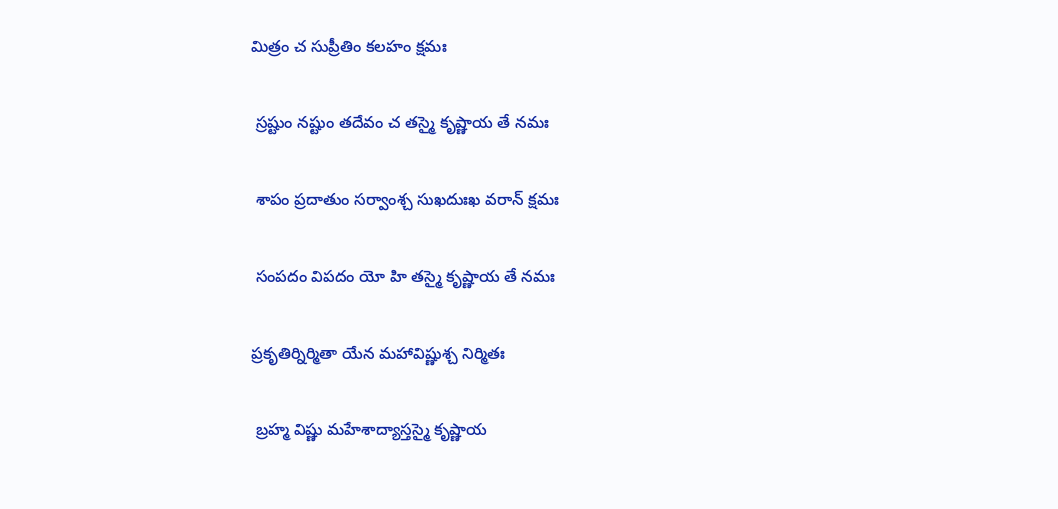మిత్రం చ సుప్రీతిం కలహం క్షమః

 స్రష్టుం నష్టుం తదేవం చ తస్మై కృష్ణాయ తే నమః

 శాపం ప్రదాతుం సర్వాంశ్చ సుఖదుఃఖ వరాన్ క్షమః

 సంపదం విపదం యో హి తస్మై కృష్ణాయ తే నమః

ప్రకృతిర్నిర్మితా యేన మహావిష్ణుశ్చ నిర్మితః

 బ్రహ్మ విష్ణు మహేశాద్యాస్తస్మై కృష్ణాయ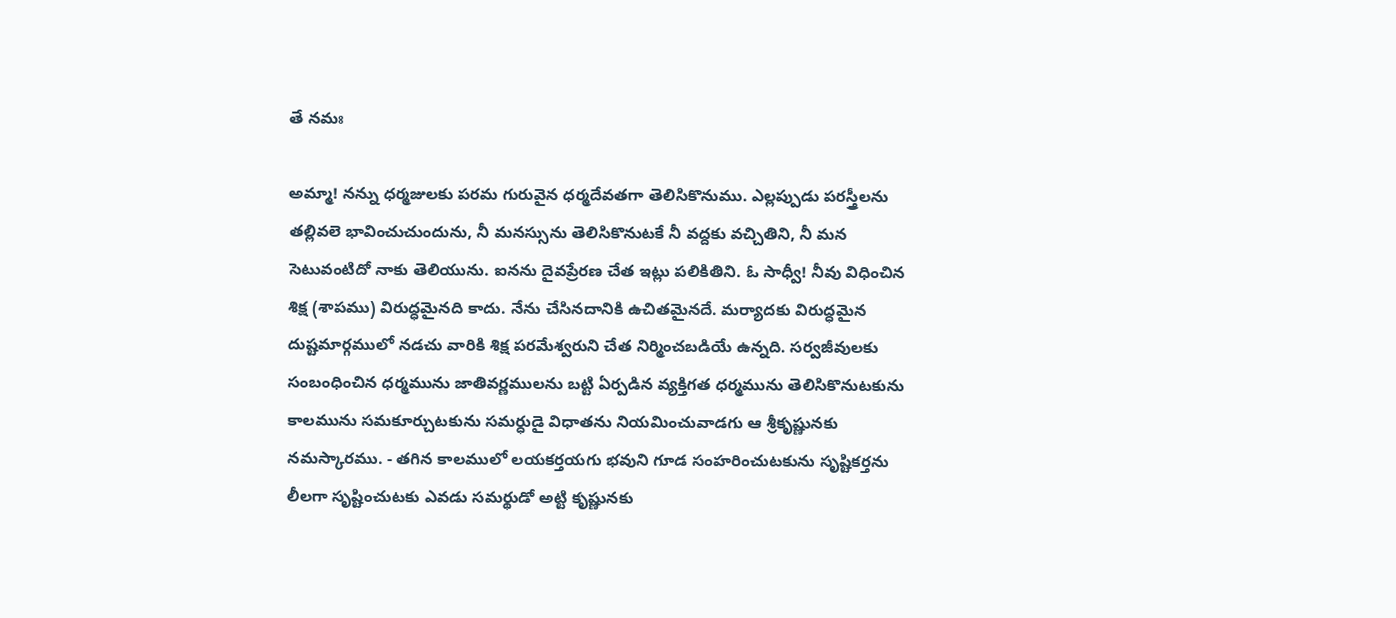తే నమః

అమ్మా! నన్ను ధర్మజులకు పరమ గురువైన ధర్మదేవతగా తెలిసికొనుము. ఎల్లప్పుడు పరస్త్రీలను తల్లివలె భావించుచుందును, నీ మనస్సును తెలిసికొనుటకే నీ వద్దకు వచ్చితిని, నీ మన సెటువంటిదో నాకు తెలియును. ఐనను దైవప్రేరణ చేత ఇట్లు పలికితిని. ఓ సాధ్వీ! నీవు విధించిన శిక్ష (శాపము) విరుద్ధమైనది కాదు. నేను చేసినదానికి ఉచితమైనదే. మర్యాదకు విరుద్ధమైన దుష్టమార్గములో నడచు వారికి శిక్ష పరమేశ్వరుని చేత నిర్మించబడియే ఉన్నది. సర్వజీవులకు సంబంధించిన ధర్మమును జాతివర్ణములను బట్టి ఏర్పడిన వ్యక్తిగత ధర్మమును తెలిసికొనుటకును కాలమును సమకూర్చుటకును సమర్ధుడై విధాతను నియమించువాడగు ఆ శ్రీకృష్ణునకు నమస్కారము. - తగిన కాలములో లయకర్తయగు భవుని గూడ సంహరించుటకును సృష్టికర్తను లీలగా సృష్టించుటకు ఎవడు సమర్థుడో అట్టి కృష్ణునకు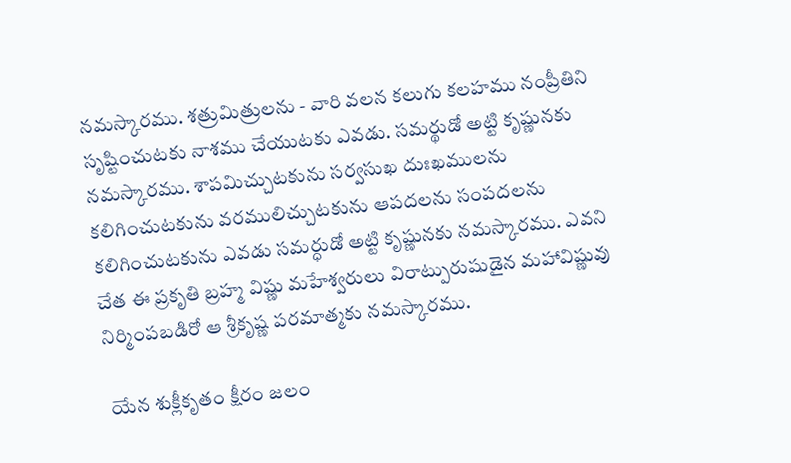నమస్కారము. శత్రుమిత్రులను - వారి వలన కలుగు కలహము నంప్రీతిని సృష్టించుటకు నాశము చేయుటకు ఎవడు. సమర్థుడో అట్టి కృష్ణునకు నమస్కారము. శాపమిచ్చుటకును సర్వసుఖ దుఃఖములను కలిగించుటకును వరములిచ్చుటకును ఆపదలను సంపదలను కలిగించుటకును ఎవడు సమర్ధుడో అట్టి కృష్ణునకు నమస్కారము. ఎవని చేత ఈ ప్రకృతి బ్రహ్మ విష్ణు మహేశ్వరులు విరాట్పురుషుడైన మహావిష్ణువు నిర్మింపబడిరో ఆ శ్రీకృష్ణ పరమాత్మకు నమస్కారము.

 యేన శుక్లీకృతం క్షీరం జలం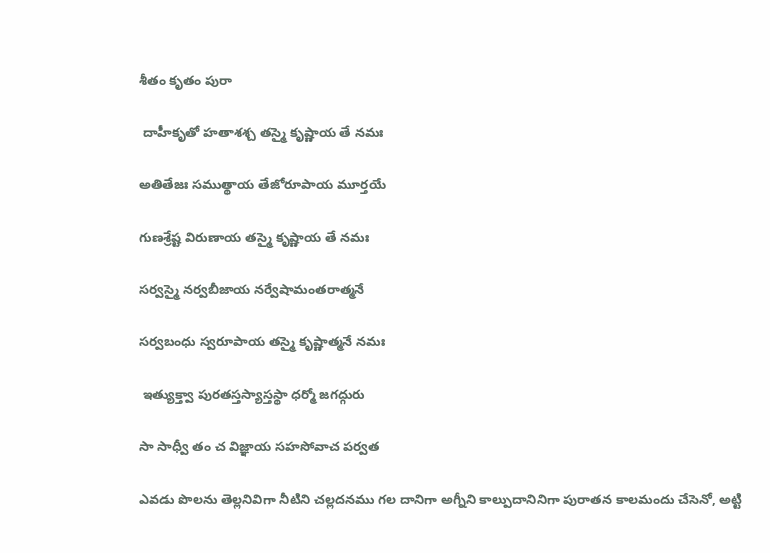శీతం కృతం పురా

 దాహీకృతో హతాశశ్చ తస్మై కృష్ణాయ తే నమః

అతితేజః సముత్థాయ తేజోరూపాయ మూర్తయే

గుణశ్రేష్ట విరుణాయ తస్మై కృష్ణాయ తే నమః

సర్వస్మై నర్వబీజాయ నర్వేషామంతరాత్మనే

సర్వబంధు స్వరూపాయ తస్మై కృష్ణాత్మనే నమః

 ఇత్యుక్త్వా పురతస్తస్యాస్తస్థా ధర్మో జగద్గురు

సా సాధ్వీ తం చ విజ్ఞాయ సహసోవాచ పర్వత

ఎవడు పొలను తెల్లనివిగా నీటిని చల్లదనము గల దానిగా అగ్నీని కాల్పుదానినిగా పురాతన కాలమందు చేసెనో, అట్టి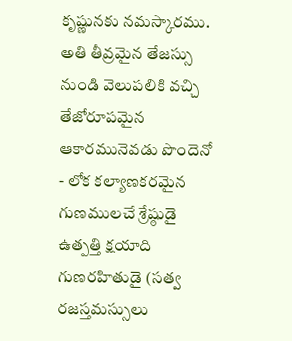కృష్ణునకు నమస్కారము. అతి తీవ్రమైన తేజస్సు నుండి వెలుపలికి వచ్చి తేజోరూపమైన ఆకారమునెవడు పొందెనో - లోక కల్యాణకరమైన గుణములచే శ్రేష్ఠుడై ఉత్పత్తి క్షయాది గుణరహితుడై (సత్వ రజస్తమస్సులు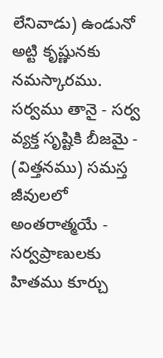లేనివాడు) ఉండునో అట్టి కృష్ణునకు నమస్కారము. సర్వము తానై - సర్వ వ్యక్త సృష్టికి బీజమై - (విత్తనము) సమస్త జీవులలో అంతరాత్మయే - సర్వప్రాణులకు హితము కూర్చు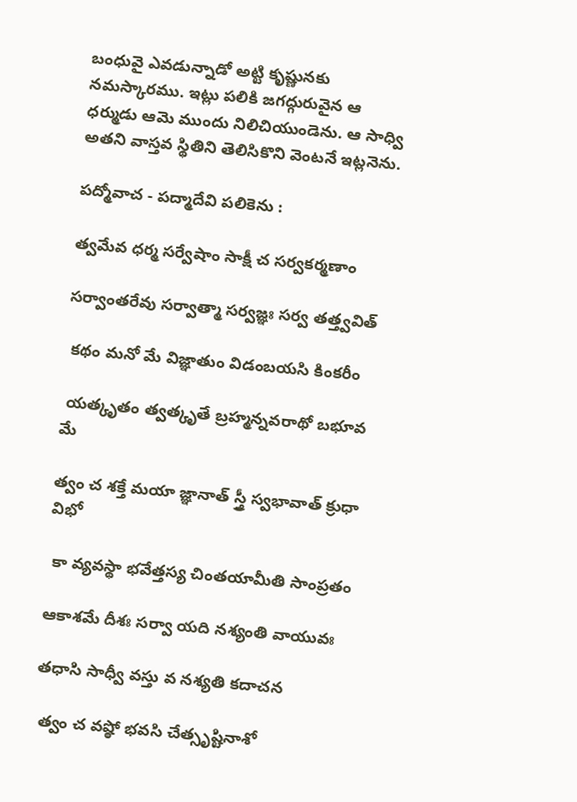బంధువై ఎవడున్నాడో అట్టి కృష్ణునకు నమస్కారము. ఇట్లు పలికి జగద్గురువైన ఆ ధర్ముడు ఆమె ముందు నిలిచియుండెను. ఆ సాధ్వి అతని వాస్తవ స్థితిని తెలిసికొని వెంటనే ఇట్లనెను.

పద్మోవాచ - పద్మాదేవి పలికెను :

త్వమేవ ధర్మ సర్వేషాం సాక్షీ చ సర్వకర్మణాం

సర్వాంతరేవు సర్వాత్మా సర్వజ్ఞః సర్వ తత్త్వవిత్

 కథం మనో మే విజ్ఞాతుం విడంబయసి కింకరీం

 యత్కృతం త్వత్కృతే బ్రహ్మన్నవరాథో బభూవ మే

త్వం చ శక్తే మయా జ్ఞానాత్ స్త్రీ స్వభావాత్ క్రుధా విభో

 కా వ్యవస్థా భవేత్తస్య చింతయామీతి సాంప్రతం

ఆకాశమే దీశః సర్వా యది నశ్యంతి వాయువః

తధాసి సాధ్వీ వస్తు వ నశ్యతి కదాచన

 త్వం చ వష్ఠో భవసి చేత్సృష్టినాశో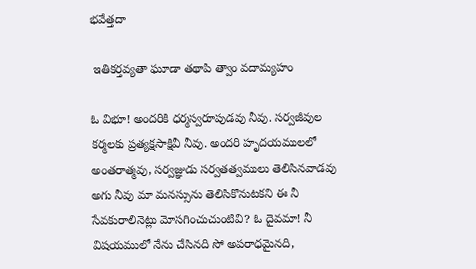భవేత్తదా

 ఇతికర్తవ్యతా ఘూడా తథాపి త్వాం వదామ్యహం

ఓ విభూ! అందరికి ధర్మస్వరూపుడవు నీవు. సర్వజీవుల కర్మలకు ప్రత్యక్షసాక్షివీ నీవు. అందరి హృదయములలో అంతరాత్మవు, సర్వజ్ఞుడు సర్వతత్వములు తెలిసినవాడవు అగు నీవు మా మనస్సును తెలిసికొనుటకని ఈ నీ సేవకురాలినెట్లు మోసగించుచుంటివి? ఓ దైవమా! నీ విషయములో నేను చేసినది సో అపరాధమైనది,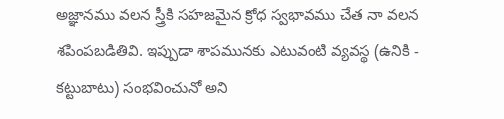అజ్ఞానము వలన స్త్రీకి సహజమైన క్రోధ స్వభావము చేత నా వలన శపింపబడితివి. ఇప్పుడా శాపమునకు ఎటువంటి వ్యవస్థ (ఉనికి - కట్టుబాటు) సంభవించునో అని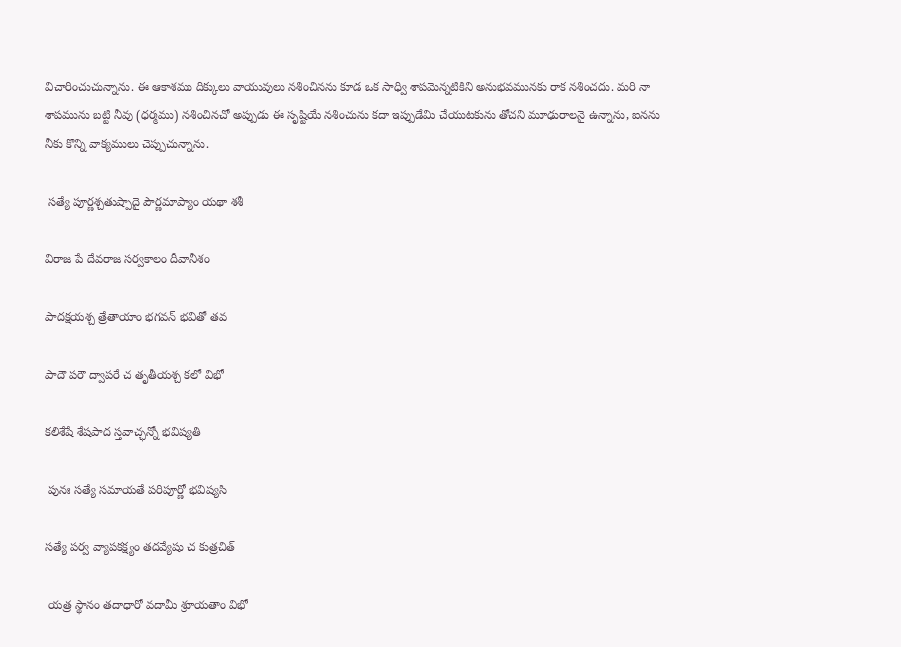విచారించుచున్నాను. ఈ ఆకాశము దిక్కులు వాయువులు నశించినను కూడ ఒక సాధ్వి శాపమెన్నటికిని అనుభవమునకు రాక నశించదు. మరి నా శాపమును బట్టి నీవు (ధర్మము) నశించినచో అప్పుడు ఈ సృష్టియే నశించును కదా ఇప్పుడేమి చేయుటకును తోచని మూఢురాలనై ఉన్నాను, ఐనను నీకు కొన్ని వాక్యములు చెప్పుచున్నాను.

 సత్యే పూర్ణశ్చతుష్పాదై పౌర్ణమాప్యాం యథా శశీ

విరాజ పే దేవరాజ సర్వకాలం దీవానీశం

పాదక్షయశ్చ త్రేతాయాం భగవన్ భవితో తవ

పాదౌ పరౌ ద్వాపరే చ తృతీయశ్చ కలో విభో

కలిశేషే శేషపాద స్తవాచ్ఛన్నో భవిష్యతి

 పునః సత్యే సమాయతే పరిపూర్ణో భవిష్యసి

సత్యే పర్వ వ్యాపకక్ష్యం తదవ్యేషు చ కుత్రచిత్

 యత్ర స్థానం తదాధారో వదామీ శ్రూయతాం విభో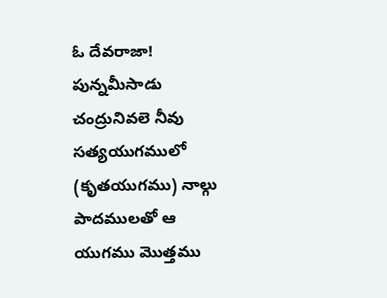ఓ దేవరాజా! పున్నమీసాడు చంద్రునివలె నీవు సత్యయుగములో (కృతయుగము) నాల్గు పాదములతో ఆ యుగము మొత్తము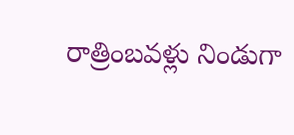రాత్రింబవళ్లు నిండుగా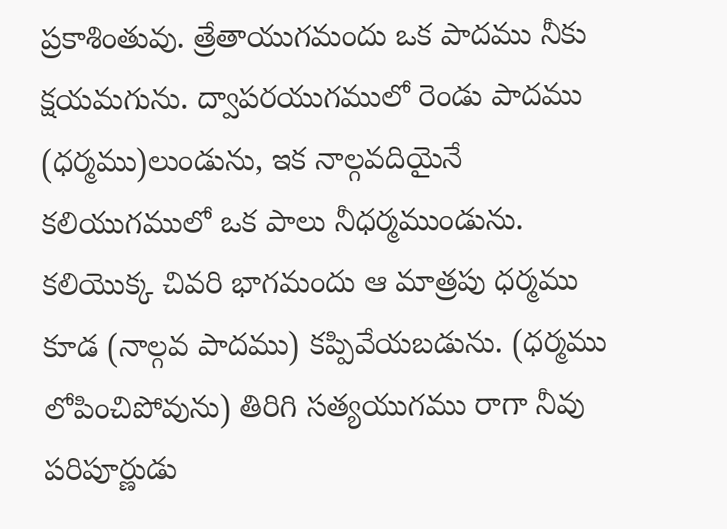ప్రకాశింతువు. త్రేతాయుగమందు ఒక పాదము నీకు క్షయమగును. ద్వాపరయుగములో రెండు పాదము (ధర్మము)లుండును, ఇక నాల్గవదియైనే కలియుగములో ఒక పాలు నీధర్మముండును. కలియొక్క చివరి భాగమందు ఆ మాత్రపు ధర్మము కూడ (నాల్గవ పాదము) కప్పివేయబడును. (ధర్మము లోపించిపోవును) తిరిగి సత్యయుగము రాగా నీవు పరిపూర్ణుడు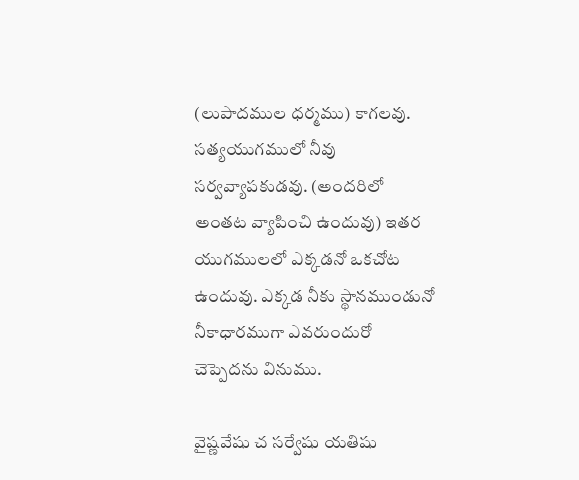(లుపాదముల ధర్మము) కాగలవు. సత్యయుగములో నీవు సర్వవ్యాపకుడవు. (అందరిలో అంతట వ్యాపించి ఉందువు) ఇతర యుగములలో ఎక్కడనో ఒకచోట ఉందువు. ఎక్కడ నీకు స్థానముండునో నీకాధారముగా ఎవరుందురో చెప్పెదను వినుము.

వైష్ణవేషు చ సర్వేషు యతిషు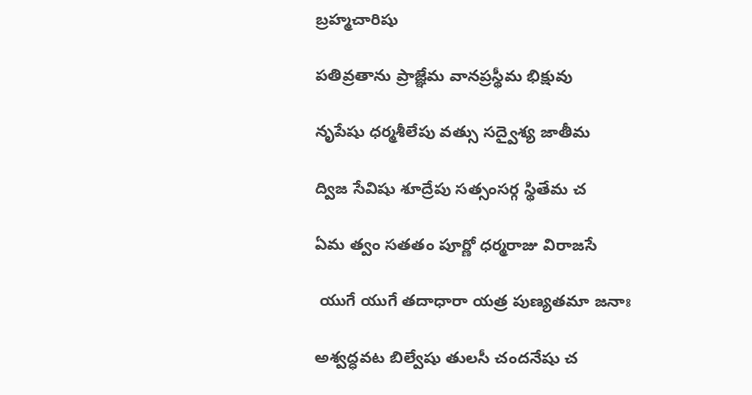బ్రహ్మచారిషు

పతివ్రతాను ప్రాజ్ఞేమ వానప్రస్థీమ భిక్షువు

నృపేషు ధర్మశీలేపు వత్సు సద్వైశ్య జాతీమ

ద్విజ సేవిషు శూద్రేపు సత్సంసర్గ స్థితేమ చ

ఏమ త్వం సతతం పూర్ణో ధర్మరాజు విరాజసే

 యుగే యుగే తదాధారా యత్ర పుణ్యతమా జనాః

అశ్వద్ధవట బిల్వేషు తులసీ చందనేషు చ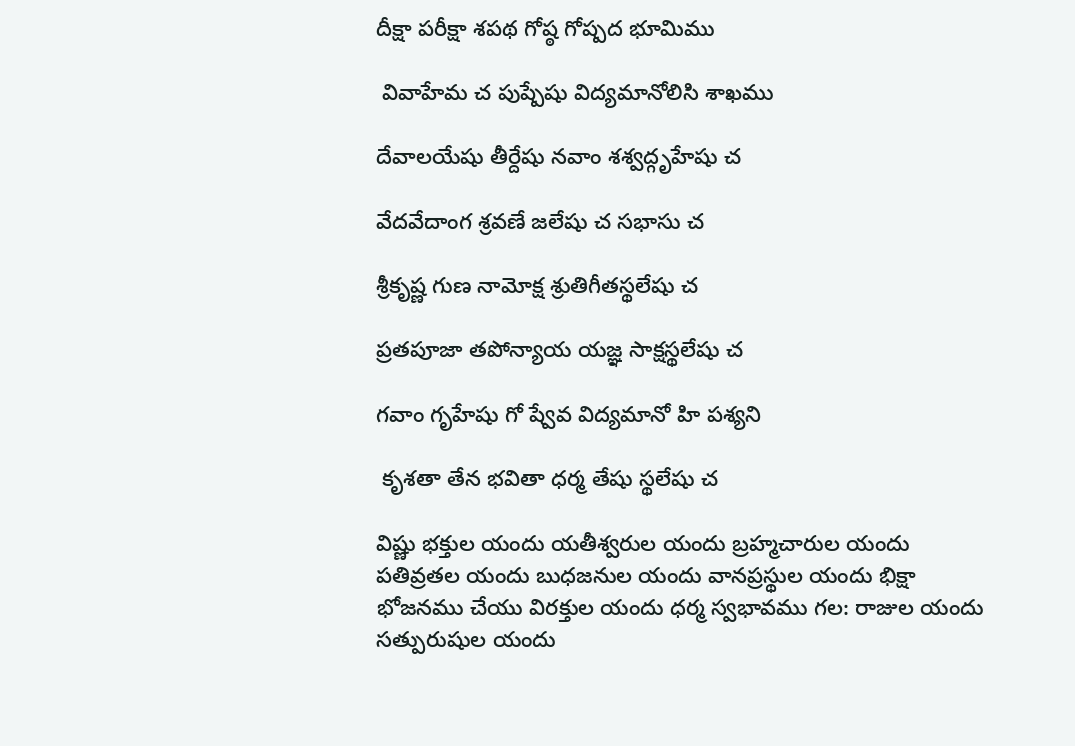దీక్షా పరీక్షా శపథ గోష్ఠ గోష్పద భూమిము

 వివాహేమ చ పుష్పేషు విద్యమానోలిసి శాఖము

దేవాలయేషు తీర్దేషు నవాం శశ్వద్గృహేషు చ

వేదవేదాంగ శ్రవణే జలేషు చ సభాసు చ

శ్రీకృష్ణ గుణ నామోక్ష శ్రుతిగీతస్థలేషు చ

ప్రతపూజా తపోన్యాయ యజ్ఞ సాక్షస్థలేషు చ

గవాం గృహేషు గో ష్వేవ విద్యమానో హి పశ్యని

 కృశతా తేన భవితా ధర్మ తేషు స్థలేషు చ

విష్ణు భక్తుల యందు యతీశ్వరుల యందు బ్రహ్మచారుల యందు పతివ్రతల యందు బుధజనుల యందు వానప్రస్థుల యందు భిక్షా భోజనము చేయు విరక్తుల యందు ధర్మ స్వభావము గల: రాజుల యందు సత్పురుషుల యందు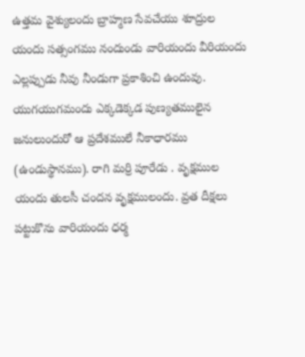ఉత్తమ వైశ్యులందు బ్రాహ్మణ సేవచేయు శూద్రుల యందు సత్సంగము నందుండు వారియందు వీరియందు ఎల్లప్పుడు నీవు నీండుగా ప్రకాశించి ఉందువు. యుగయుగమందు ఎక్కడెక్కడ పుణ్యతములైన జనులుందురో ఆ ప్రదేశములే నీకాధారము (ఉండుస్థానము). రాగి మర్రి పూరేడు . వృక్షముల యందు తులసీ చందన వృక్షములందు. వ్రత దీక్షలు పట్టుకొను వారియందు ధర్మ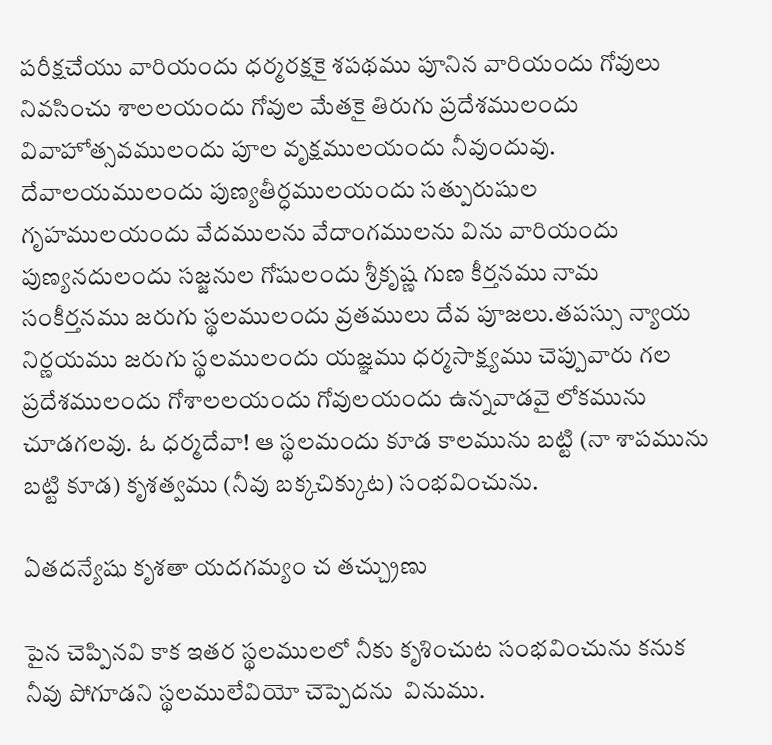పరీక్షచేయు వారియందు ధర్మరక్షకై శపథము పూనిన వారియందు గోవులు నివసించు శాలలయందు గోవుల మేతకై తిరుగు ప్రదేశములందు వివాహోత్సవములందు పూల వృక్షములయందు నీవుందువు. దేవాలయములందు పుణ్యతీర్ధములయందు సత్పురుషుల గృహములయందు వేదములను వేదాంగములను విను వారియందు పుణ్యనదులందు సజ్జనుల గోషులందు శ్రీకృష్ణ గుణ కీర్తనము నామ సంకీర్తనము జరుగు స్థలములందు వ్రతములు దేవ పూజలు.తపస్సు న్యాయ నిర్ణయము జరుగు స్థలములందు యజ్ఞము ధర్మసాక్ష్యము చెప్పువారు గల ప్రదేశములందు గోశాలలయందు గోవులయందు ఉన్నవాడవై లోకమును చూడగలవు. ఓ ధర్మదేవా! ఆ స్థలమందు కూడ కాలమును బట్టి (నా శాపమును బట్టి కూడ) కృశత్వము (నీవు బక్కచిక్కుట) సంభవించును.

ఏతదన్యేషు కృశతా యదగమ్యం చ తచ్చ్రుణు

పైన చెప్పినవి కాక ఇతర స్థలములలో నీకు కృశించుట సంభవించును కనుక నీవు పోగూడని స్థలములేవియో చెప్పెదను  వినుము.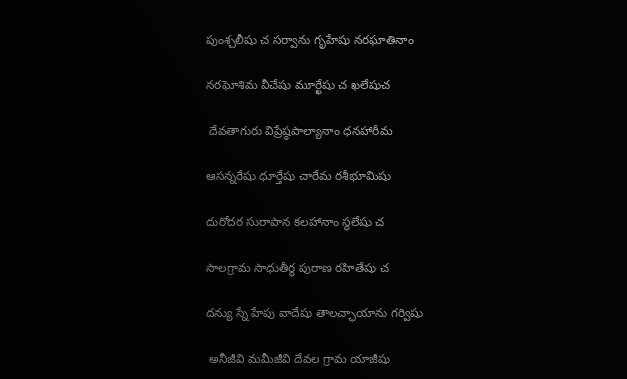పుంశ్చలీషు చ సర్వాను గృహేషు నరఘాతినాం

నరఘోశిమ వీచేషు మూర్ఖేషు చ ఖలేషుచ

 దేవతాగురు విప్రేష్ఠపాల్యానాం ధనహారీమ

ఆసన్నరేషు ధూర్తేషు చారేమ రశీభూమిషు

దురోదర సురాపాన కలహానాం స్థలేషు చ

సాలగ్రామ సాధుతీర్థ పురాణ రహితేషు చ

దన్యు స్నే హేపు వాదేషు తాలచ్ఛాయాను గర్విషు

 అనీజీవి మమీజీవి దేవల గ్రామ యాజీషు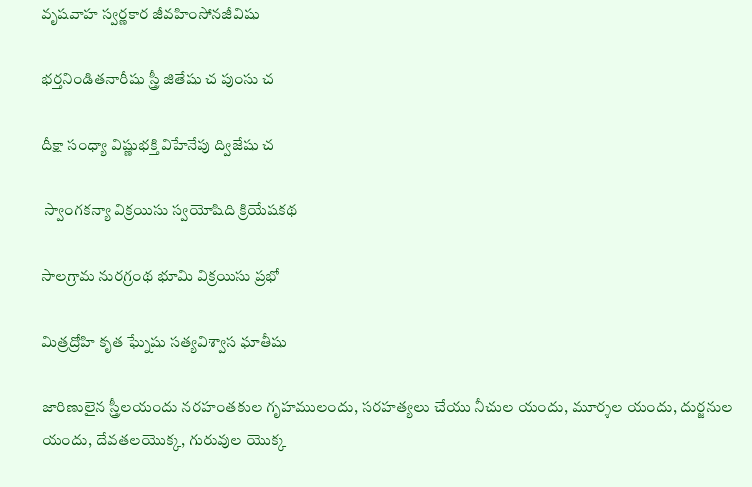వృషవాహ స్వర్ణకార జీవహింసోనజీవిషు

భర్తనిండితనారీషు స్త్రీ జితేషు చ పుంసు చ

దీక్షా సంధ్యా విష్ణుభక్తి విహేనేపు ద్విజేషు చ

 స్వాంగకన్యా విక్రయిసు స్వయోషిది క్రియేషకథ

సాలగ్రామ నురగ్రంథ భూమి విక్రయిసు ప్రభో

మిత్రద్రోహి కృత ఘ్నేషు సత్యవిశ్వాస ఘాతీషు

జారిణులైన స్త్రీలయందు నరహంతకుల గృహములందు, సరహత్యలు చేయు నీచుల యందు, మూర్శల యందు, దుర్జనుల యందు, దేవతలయొక్క, గురువుల యొక్క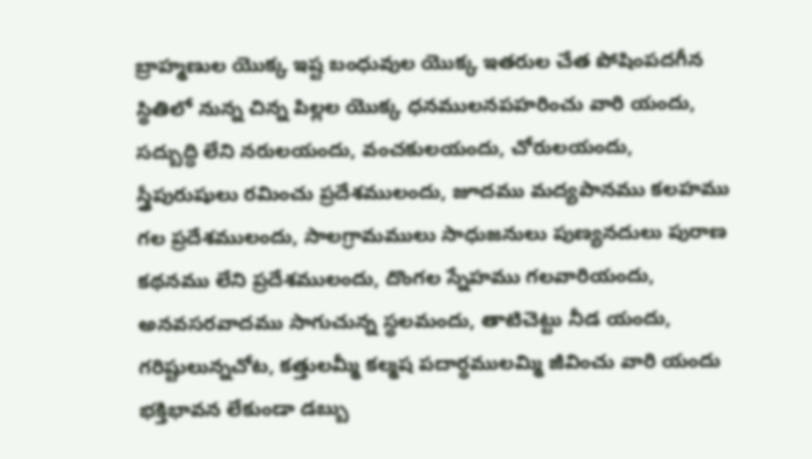బ్రాహ్మణుల యొక్క ఇష్ట బంధువుల యొక్క ఇతరుల చేత పోషింపదగీన స్థితిలో నున్న చిన్న పిల్లల యొక్క ధనములనపహరించు వారి యందు, సద్బుద్ధి లేని నరులయందు, వంచకులయందు, చోరులయందు, స్త్రీపురుషులు రమించు ప్రదేశములందు, జూదము మద్యపానము కలహము గల ప్రదేశములందు, సాలగ్రామములు సాధుజనులు పుణ్యనదులు పురాణ కథనము లేని ప్రదేశములందు, దొంగల స్నేహము గలవారియందు, అనవసరవాదము సాగుచున్న స్థలమందు, తాటిచెట్టు నీడ యందు, గరిష్టులున్నచోట, కత్తులమ్మీ కల్మష పదార్థములమ్మి జీవించు వారి యందు భక్తిభావన లేకుండా డబ్బు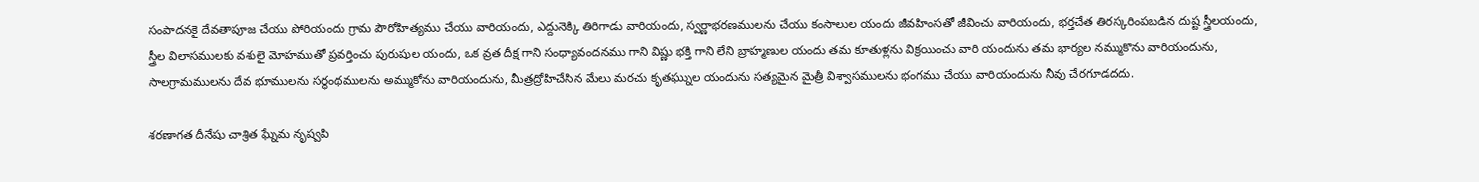సంపాదనకై దేవతాపూజ చేయు పోరియందు గ్రామ పౌరోహిత్యము చేయు వారియందు, ఎద్దునెక్కి తిరిగాడు వారియందు, స్వర్ణాభరణములను చేయు కంసాలుల యందు జీవహింసతో జీవించు వారియందు, భర్తచేత తిరస్కరింపబడిన దుష్ట స్త్రీలయందు, స్త్రీల విలాసములకు వశులై మోహముతో ప్రవర్తించు పురుషుల యందు, ఒక వ్రత దీక్ష గాని సంధ్యావందనము గాని విష్ణు భక్తి గాని లేని బ్రాహ్మణుల యందు తమ కూతుళ్లను విక్రయించు వారి యందును తమ భార్యల నమ్ముకొను వారియందును, సాలగ్రామములను దేవ భూములను సర్థంథములను అమ్ముకోను వారియందును, మీత్రద్రోహిచేసిన మేలు మరచు కృతఘ్నుల యందును సత్యమైన మైత్రీ విశ్వాసములను భంగము చేయు వారియందును నీవు చేరగూడదదు.

శరణాగత దీనేషు చాశ్రిత ఘ్నేమ నృష్వపి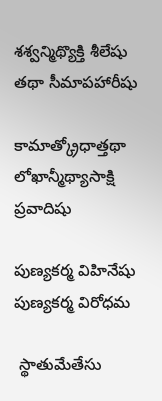శశ్వన్మిథ్యొక్తి శీలేషు తథా సీమాపహారీషు

కామాత్క్రోధాత్తథా లోఖాన్మీథ్యాసాక్షి ప్రవాదిషు

పుణ్యకర్మ విహినేషు పుణ్యకర్మ విరోధమ

 స్థాతుమేతేసు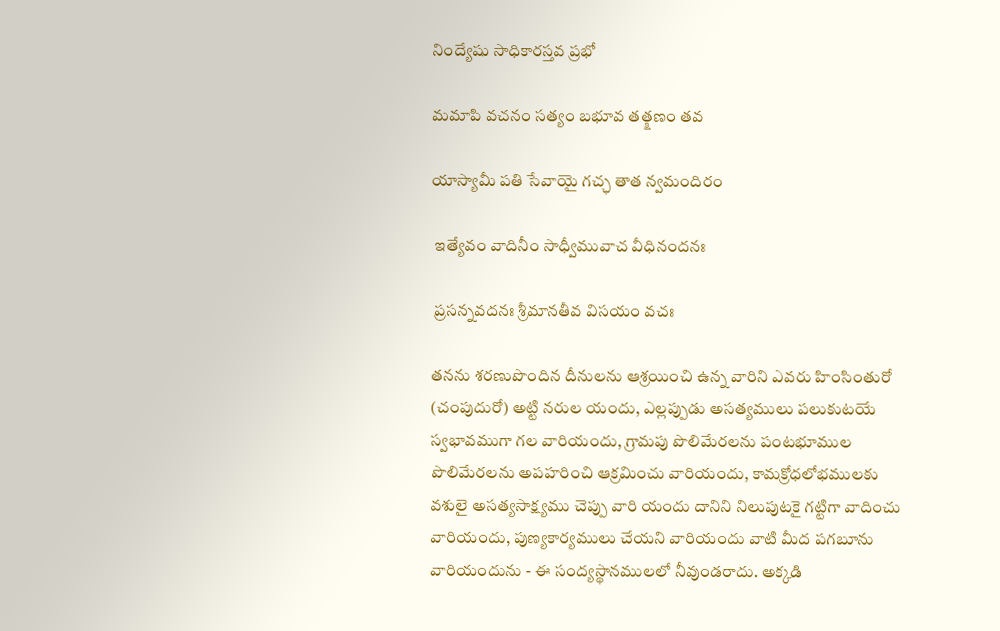నింద్యేషు సాధికారస్తవ ప్రభో

మమాపి వచనం సత్యం బభూవ తత్క్షణం తవ

యాస్యామీ పతి సేవాయై గచ్ఛ తాత న్వమందిరం

 ఇత్యేవం వాదినీం సాధ్వీమువాచ వీధినందనః

 ప్రసన్నవదనః శ్రీమానతీవ విసయం వచః

తనను శరణుపొందిన దీనులను ఆశ్రయించి ఉన్న వారిని ఎవరు హింసింతురో (చంపుదురో) అట్టి నరుల యందు, ఎల్లప్పుడు అసత్యములు పలుకుటయే స్వభావముగా గల వారియందు, గ్రామపు పొలిమేరలను పంటభూముల పొలిమేరలను అపహరించి ఆక్రమించు వారియందు, కామక్రోధలోభములకు వశులై అసత్యసాక్ష్యము చెప్పు వారి యందు దానిని నిలుపుటకై గట్టిగా వాదించు వారియందు, పుణ్యకార్యములు చేయని వారియందు వాటి మీద పగబూను వారియందును - ఈ సంద్యస్థానములలో నీవుండరాదు. అక్కడి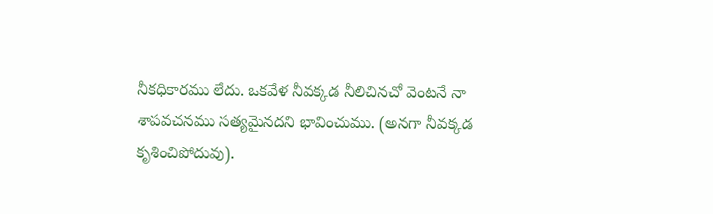నీకధికారము లేదు. ఒకవేళ నీవక్కడ నీలిచినచో వెంటనే నా శాపవచనము సత్యమైనదని భావించుము. (అనగా నీవక్కడ కృశించిపోదువు).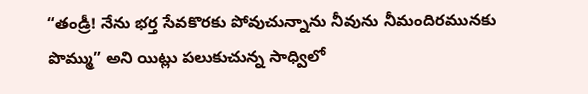“తండ్రీ! నేను భర్త సేవకొరకు పోవుచున్నాను నీవును నీమందిరమునకు పొమ్ము” అని యిట్లు పలుకుచున్న సాధ్విలో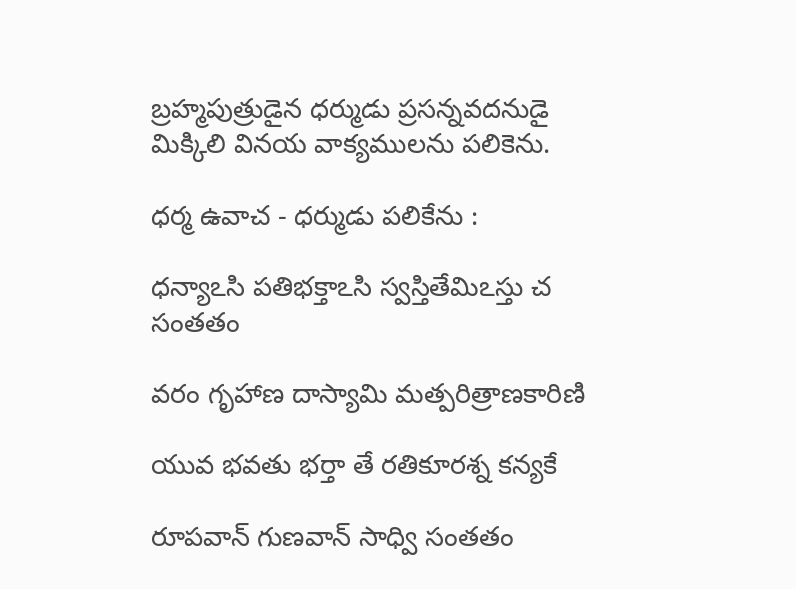బ్రహ్మపుత్రుడైన ధర్ముడు ప్రసన్నవదనుడై మిక్కిలి వినయ వాక్యములను పలికెను.

ధర్మ ఉవాచ - ధర్ముడు పలికేను :

ధన్యాఽసి పతిభక్తాఽసి స్వస్తితేమిఽస్తు చ సంతతం

వరం గృహాణ దాస్యామి మత్పరిత్రాణకారిణి

యువ భవతు భర్తా తే రతికూరశ్న కన్యకే

రూపవాన్ గుణవాన్ సాధ్వి సంతతం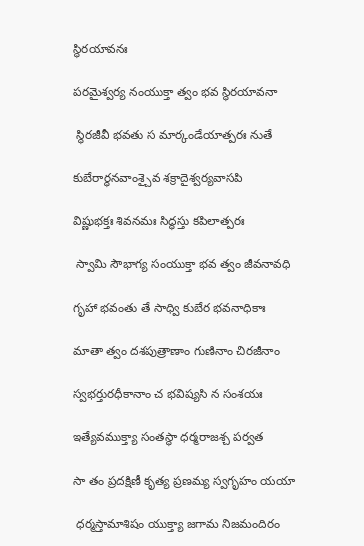స్థిరయావనః

పరమైశ్వర్య నంయుక్తా త్వం భవ స్థిరయావనా

 స్థిరజీవీ భవతు స మార్కండేయాత్పరః నుతే

కుబేరార్ధనవాంశ్చైవ శక్రాదైశ్వర్యవాసపి

విష్ణుభక్తః శివనమః సిద్ధస్తు కపిలాత్పరః

 స్వామి సౌభాగ్య సంయుక్తా భవ త్వం జీవనావధి

గృహా భవంతు తే సాధ్వి కుబేర భవనాధికాః

మాతా త్వం దశపుత్రాణాం గుణినాం చిరజీనాం

స్వభర్తురధీకానాం చ భవిష్యసి న సంశయః

ఇత్యేవముక్త్యా సంతస్థా ధర్మరాజశ్చ పర్వత

సా తం ప్రదక్షిణీ కృత్య ప్రణమ్య స్వగృహం యయా

 ధర్మస్తామాశిషం యుక్త్యా జగామ నిజమందిరం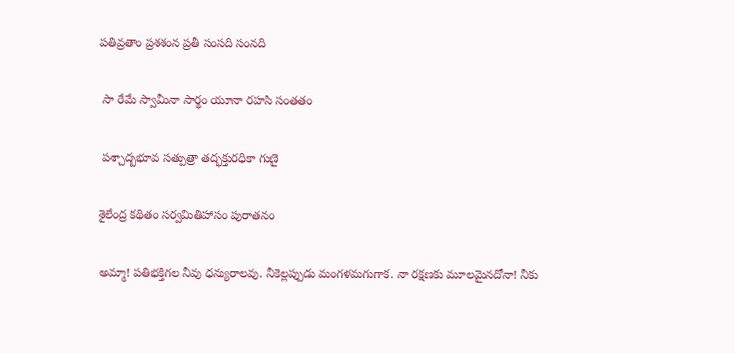పతివ్రతాం ప్రశశంన ప్రతీ సంసది సంనది

 సా రేమే స్వామీనా సార్థం యూనా రహసి సంతతం

 పశ్చాద్బభూవ సత్పుత్రా తద్భక్తురధికా గుణై

శైలేంద్ర కథితం సర్వమితిహాసం పురాతనం

అమ్మా! పతిభక్తిగల నీవు ధన్యురాలవు. నీకెల్లప్పుడు మంగళమగుగాక. నా రక్షణకు మూలమైనదోనా! నీకు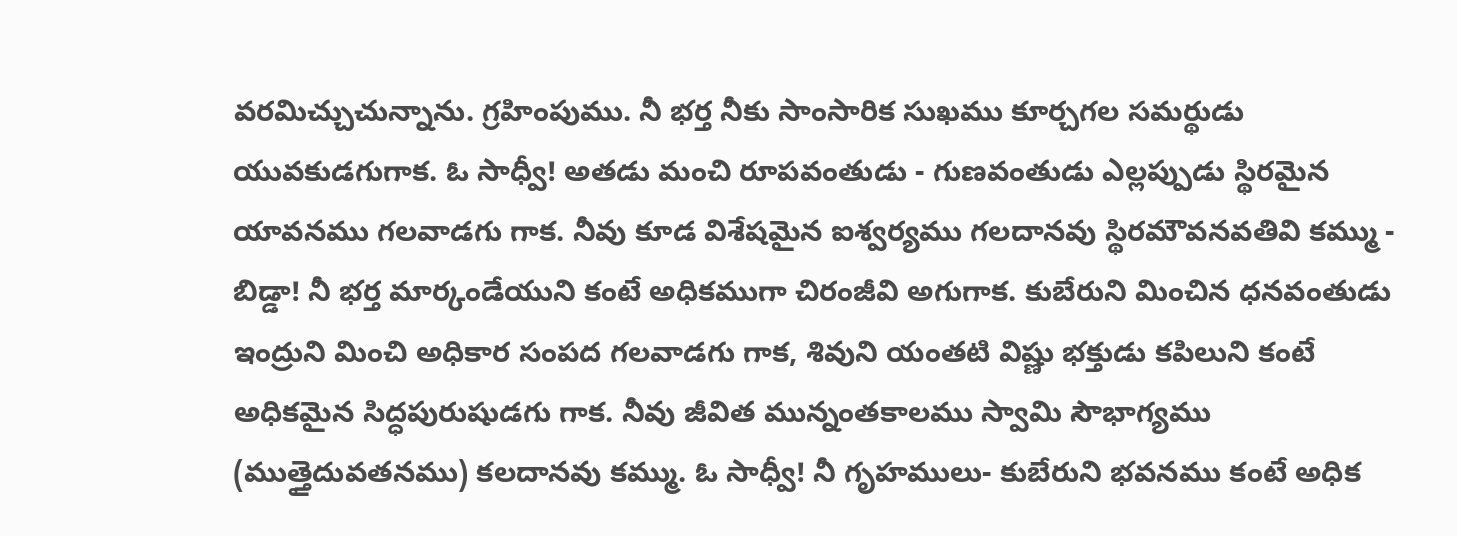వరమిచ్చుచున్నాను. గ్రహింపుము. నీ భర్త నీకు సాంసారిక సుఖము కూర్చగల సమర్థుడు యువకుడగుగాక. ఓ సాధ్వీ! అతడు మంచి రూపవంతుడు - గుణవంతుడు ఎల్లప్పుడు స్థిరమైన యావనము గలవాడగు గాక. నీవు కూడ విశేషమైన ఐశ్వర్యము గలదానవు స్థిరమౌవనవతివి కమ్ము - బిడ్డా! నీ భర్త మార్కండేయుని కంటే అధికముగా చిరంజీవి అగుగాక. కుబేరుని మించిన ధనవంతుడు ఇంద్రుని మించి అధికార సంపద గలవాడగు గాక, శివుని యంతటి విష్ణు భక్తుడు కపిలుని కంటే అధికమైన సిద్ధపురుషుడగు గాక. నీవు జీవిత మున్నంతకాలము స్వామి సౌభాగ్యము (ముత్తైదువతనము) కలదానవు కమ్ము. ఓ సాధ్వీ! నీ గృహములు- కుబేరుని భవనము కంటే అధిక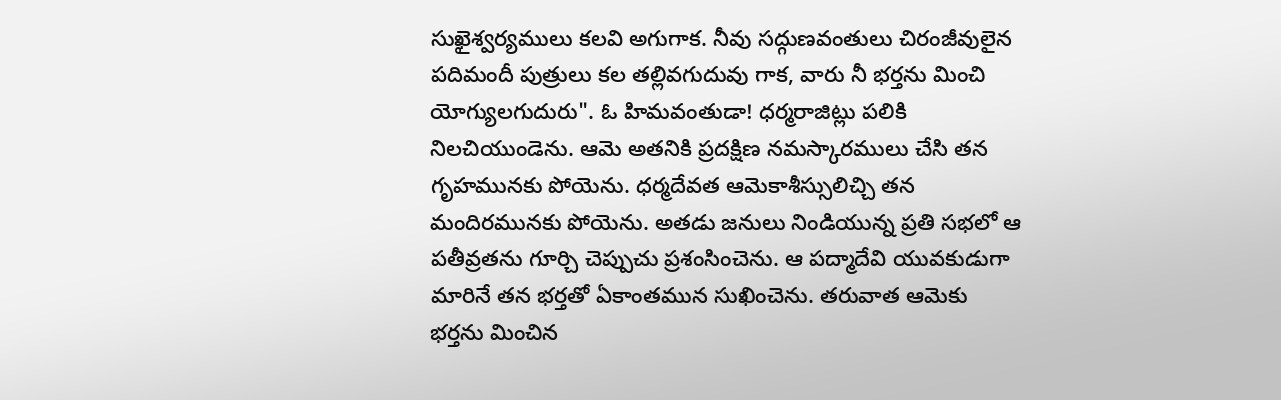సుఖైశ్వర్యములు కలవి అగుగాక. నీవు సద్గుణవంతులు చిరంజీవులైన పదిమందీ పుత్రులు కల తల్లివగుదువు గాక, వారు నీ భర్తను మించి యోగ్యులగుదురు". ఓ హిమవంతుడా! ధర్మరాజిట్లు పలికి నిలచియుండెను. ఆమె అతనికి ప్రదక్షిణ నమస్కారములు చేసి తన గృహమునకు పోయెను. ధర్మదేవత ఆమెకాశీస్సులిచ్చి తన మందిరమునకు పోయెను. అతడు జనులు నిండియున్న ప్రతి సభలో ఆ పతీవ్రతను గూర్చి చెప్పుచు ప్రశంసించెను. ఆ పద్మాదేవి యువకుడుగా మారినే తన భర్తతో ఏకాంతమున సుఖించెను. తరువాత ఆమెకు భర్తను మించిన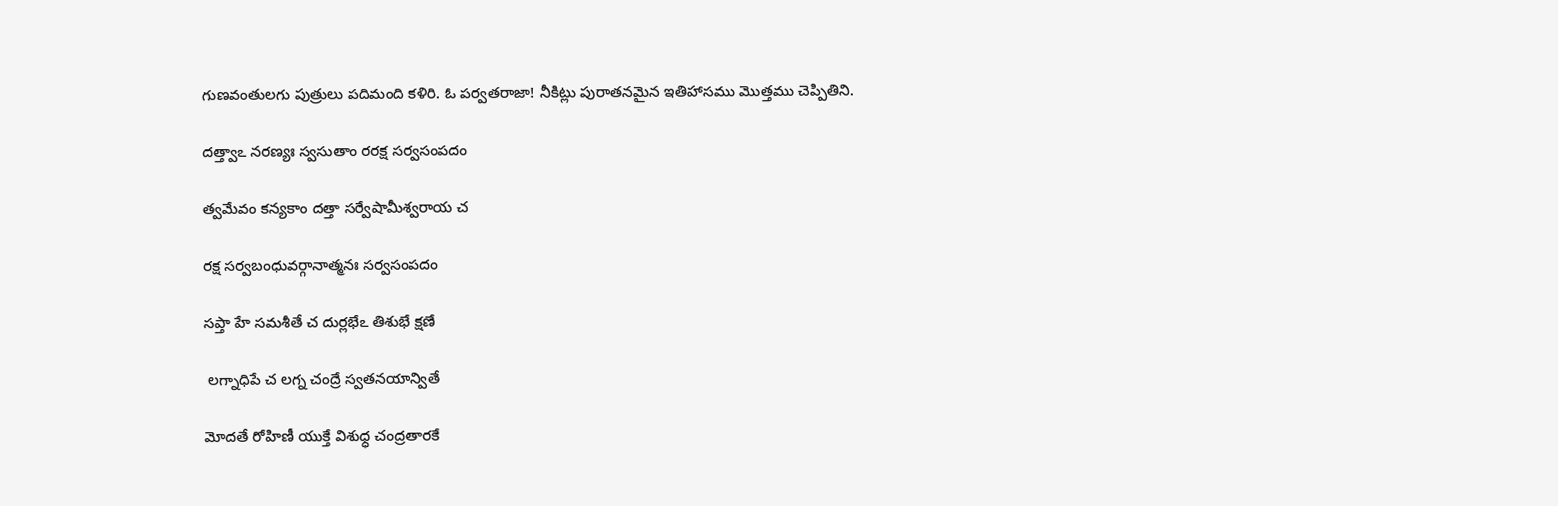గుణవంతులగు పుత్రులు పదిమంది కళిరి. ఓ పర్వతరాజా! నీకిట్లు పురాతనమైన ఇతిహాసము మొత్తము చెప్పితిని.

దత్త్వాఽ నరణ్యః స్వసుతాం రరక్ష సర్వసంపదం

త్వమేవం కన్యకాం దత్తా సర్వేషామీశ్వరాయ చ

రక్ష సర్వబంధువర్గానాత్మనః సర్వసంపదం

సప్తా హే సమశీతే చ దుర్లభేఽ తిశుభే క్షణే

 లగ్నాధిపే చ లగ్న చంద్రే స్వతనయాన్వితే

మోదతే రోహిణీ యుక్తే విశుధ్ధ చంద్రతారకే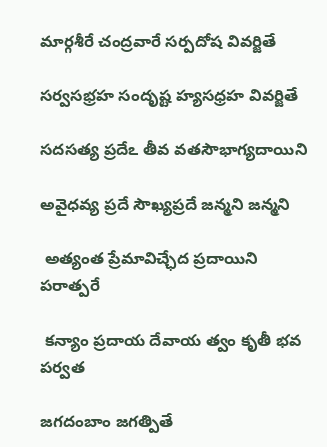మార్గశీరే చంద్రవారే సర్పదోష వివర్జితే

సర్వసభ్రహ సందృష్ట హ్యసధ్రహ వివర్జితే

సదసత్య ప్రదేఽ తీవ వతసౌభాగ్యదాయిని

అవైధవ్య ప్రదే సౌఖ్యప్రదే జన్మని జన్మని

 అత్యంత ప్రేమావిచ్ఛేద ప్రదాయిని పరాత్పరే

 కన్యాం ప్రదాయ దేవాయ త్వం కృతీ భవ పర్వత

జగదంబాం జగత్పితే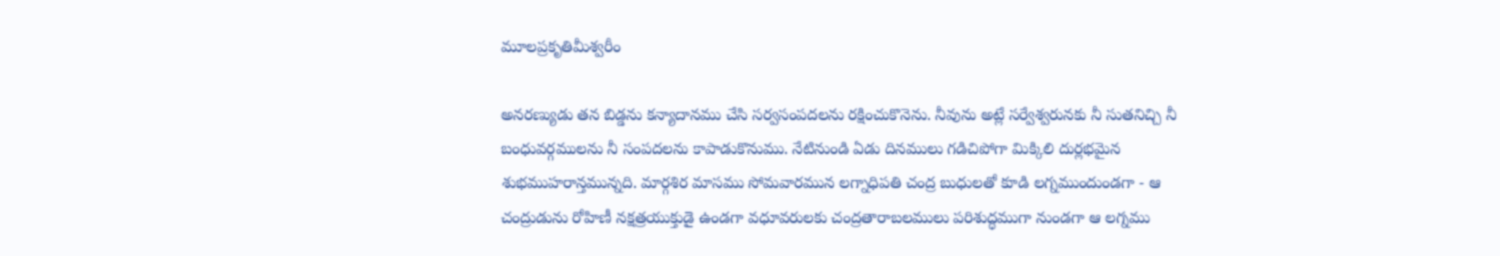మూలప్రకృతిమీశ్వరీం

అనరణ్యుడు తన బిడ్డను కన్యాదానము చేసి సర్వసంపదలను రక్షించుకొనెను. నీవును అట్లే సర్వేశ్వరునకు నీ సుతనిచ్చి నీ బంధువర్గములను నీ సంపదలను కాపాడుకొనుము. నేటినుండి ఏడు దినములు గడిచిపోగా మిక్కిలి దుర్లభమైన శుభముహరాన్తమున్నది. మార్గశిర మాసము సోమవారమున లగ్నాధిపతి చంద్ర బుధులతో కూడి లగ్నముందుండగా - ఆ చంద్రుడును రోహిణీ నక్షత్రయుక్తుడై ఉండగా వధూవరులకు చంద్రతారాబలములు పరిశుద్ధముగా నుండగా ఆ లగ్నము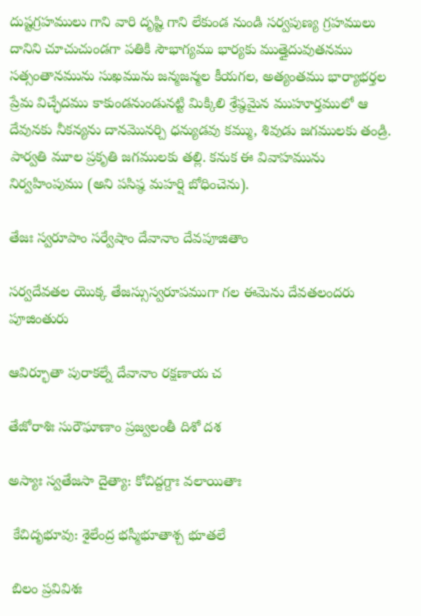దుష్టగ్రహములు గాని వారి దృష్టి గాని లేకుండ నుండి సర్వపుణ్య గ్రహములు దానిని చూచుచుండగా పతికి సౌభాగ్యము భార్యకు ముత్తైదువుతనము సత్సంతానమును సుఖమును జన్మజన్మల కీయగల, అత్యంతము భార్యాభర్తల ప్రేమ విచ్ఛేదము కాకుండనుండునట్టి మిక్కిలి శ్రేష్ఠమైన ముహూర్తములో ఆ దేవునకు నీకన్యను దానమొనర్చి ధన్యుడవు కమ్ము, శివుడు జగములకు తండ్రి. పార్వతి మూల ప్రకృతి జగములకు తల్లి. కనుక ఈ వివాహమును నిర్వహింపుము (అని పసిష్ఠ మహర్షి బోధించెను).

తేజః స్వరూపాం సర్వేషాం దేవానాం దేవపూజితాం

సర్వదేవతల యొక్క తేజస్సుస్వరూపముగా గల ఈమెను దేవతలందరు పూజింతురు

ఆవిర్భూతా పురాకల్నే దేవానాం రక్షణాయ చ

తేజోరాశిః సురౌఘాణాం ప్రజ్వలంతీ దిశో దశ

అస్యాః స్వతేజసా దైత్యా: కోచిద్దగ్దాః వలాయితాః

 కేచిదృభూవు: శైలేంద్ర భస్మీభూతాశ్చ భూతలే

 బిలం ప్రవివిశః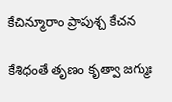కేచిన్మూరాం ప్రాపుశ్చ కేచన

కేశిధంతే తృణం కృత్వా జగ్ముః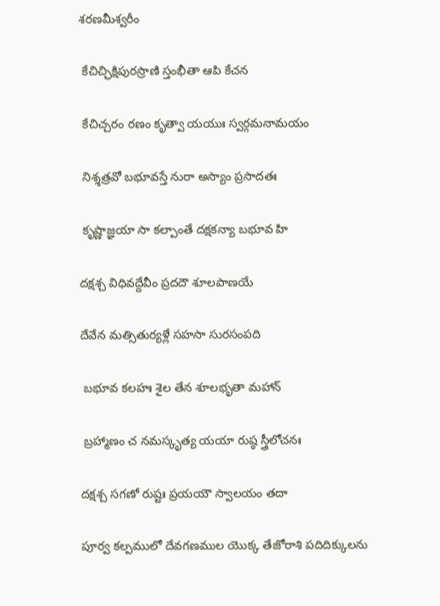శరణమీశ్వరీం

 కేచిచ్ఛిక్షిపురస్రాణి స్తంభీతా ఆపి కేచన

 కేచిచ్చరం రణం కృత్వా యయుః స్వర్గమనామయం

 నిశ్శత్రవో బభూవస్తే నురా అస్యాం ప్రసాదతః

 కృష్ణాజ్ఞయా సా కల్పాంతే దక్షకన్యా బభూవ హి

దక్షశ్చ విధివద్దేవీం ప్రదదౌ శూలపాణయే

దేవేన మత్సితుర్యళ్లే సహసా సురసంపది

 బభూవ కలహః శైల తేన శూలభృతా మహాన్

 బ్రహ్మాణం చ నమస్కృత్య యయా రుష్ఠ స్త్రీలోచనః

దక్షశ్చ సగణో రుష్టః ప్రయయౌ స్వాలయం తదా

పూర్వ కల్పములో దేవగణముల యొక్క తేజోరాశి పదిదిక్కులను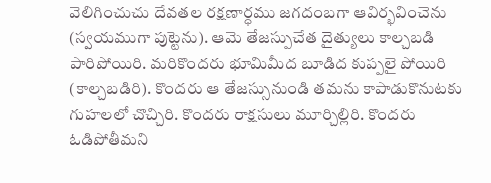వెలిగించుచు దేవతల రక్షణార్ధము జగదంబగా ఆవిర్భవించెను (స్వయముగా పుట్టెను). ఆమె తేజస్పుచేత దైత్యులు కాల్చబడి పారిపోయిరి. మరికొందరు భూమిమీద బూడిద కుప్పలై పోయిరి (కాల్చబడిరి). కొందరు ఆ తేజస్సునుండి తమను కాపాడుకొనుటకు గుహలలో చొచ్చిరి. కొందరు రాక్షసులు మూర్చిల్లిరి. కొందరు ఓడిపోతీమని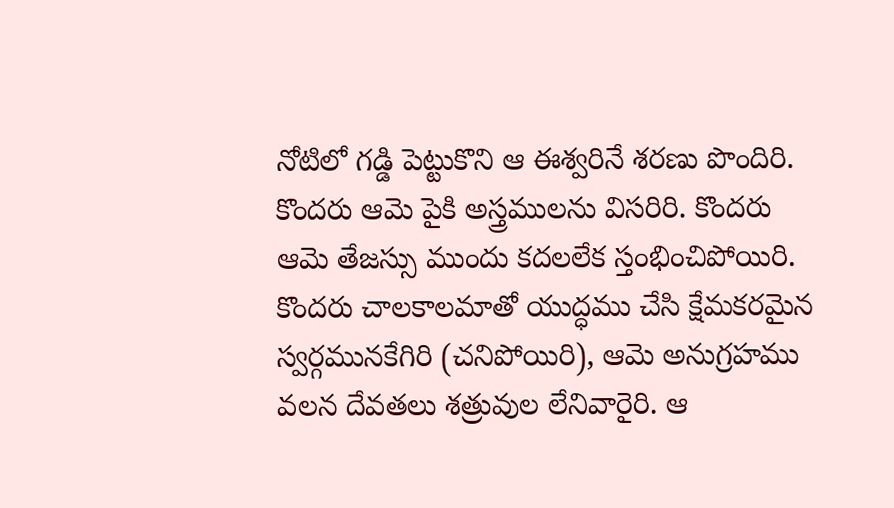నోటిలో గడ్డి పెట్టుకొని ఆ ఈశ్వరినే శరణు పొందిరి. కొందరు ఆమె పైకి అస్త్రములను విసరిరి. కొందరు ఆమె తేజస్సు ముందు కదలలేక స్తంభించిపోయిరి. కొందరు చాలకాలమాతో యుద్ధము చేసి క్షేమకరమైన స్వర్గమునకేగిరి (చనిపోయిరి), ఆమె అనుగ్రహము వలన దేవతలు శత్రువుల లేనివారైరి. ఆ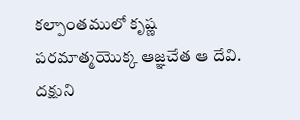కల్పాంతములో కృష్ణ పరమాత్మయొక్క ఆజ్ఞచేత ఆ దేవి. దక్షుని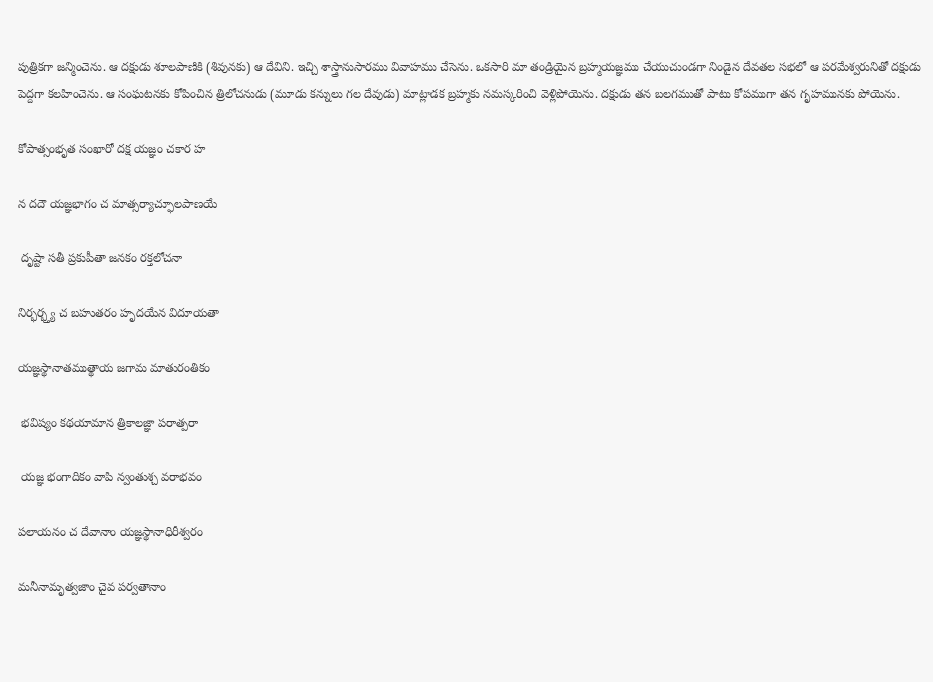పుత్రికగా జన్మించెను. ఆ దక్షుడు శూలపాణికి (శివునకు) ఆ దేవిని. ఇచ్చి శాస్త్రానుసారము వివాహము చేసెను. ఒకసారి మా తండ్రియైన బ్రహ్మయజ్ఞము చేయుచుండగా నిండైన దేవతల సభలో ఆ పరమేశ్వరునితో దక్షుడు పెద్దగా కలహించెను. ఆ సంఘటనకు కోపించిన త్రిలోచనుడు (మూడు కన్నులు గల దేవుడు) మాట్లాడక బ్రహ్మకు నమస్కరించి వెళ్లిపోయెను. దక్షుడు తన బలగముతో పాటు కోపముగా తన గృహమునకు పోయెను.

కోపాత్సంభృత సంఖారో దక్ష యజ్ఞం చకార హ

న దదౌ యజ్ఞభాగం చ మాత్సర్యాచ్ఫూలపాణయే

 దృష్టా సతీ ప్రకుపీతా జనకం రక్తలోచనా

నిర్భర్భ్త్య చ బహుతరం హృదయేన విదూయతా

యజ్ఞస్థానాతముత్థాయ జగామ మాతురంతికం

 భవిష్యం కథయామాన త్రికాలజ్ఞా పరాత్పరా

 యజ్ఞ భంగాదికం వాపి న్వంతుశ్చ వరాభవం

పలాయనం చ దేవానాం యజ్ఞస్థానాధిరీశ్వరం

మనీనామృత్వజాం చైవ పర్వతానాం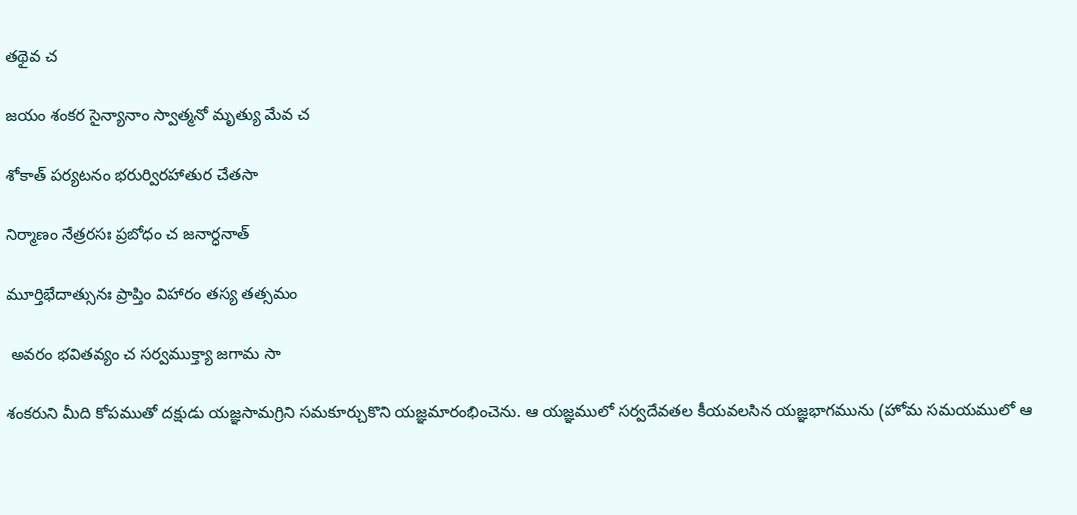తథైవ చ

జయం శంకర సైన్యానాం స్వాత్మనో మృత్యు మేవ చ

శోకాత్ పర్యటనం భరుర్విరహాతుర చేతసా

నిర్మాణం నేత్రరసః ప్రబోధం చ జనార్ధనాత్

మూర్తిభేదాత్సునః ప్రాప్తిం విహారం తస్య తత్సమం

 అవరం భవితవ్యం చ సర్వముక్త్యా జగామ సా

శంకరుని మీది కోపముతో దక్షుడు యజ్ఞసామగ్రిని సమకూర్చుకొని యజ్ఞమారంభించెను. ఆ యజ్ఞములో సర్వదేవతల కీయవలసిన యజ్ఞభాగమును (హోమ సమయములో ఆ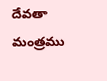దేవతా మంత్రము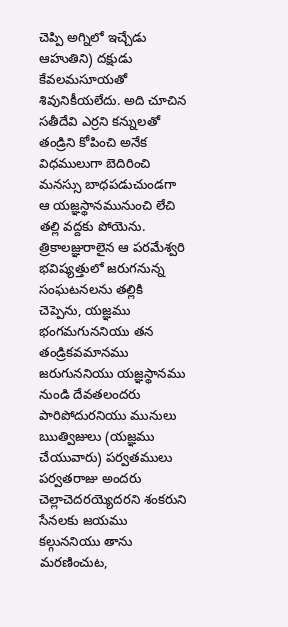చెప్పి అగ్నిలో ఇచ్చేడు ఆహుతిని) దక్షుడు కేవలమసూయతో శివునికీయలేదు. అది చూచిన సతీదేవి ఎర్రని కన్నులతో తండ్రిని కోపించి అనేక విధములుగా బెదిరించి మనస్సు బాధపడుచుండగా ఆ యజ్ఞస్థానమునుంచి లేచి తల్లి వద్దకు పోయెను. త్రికాలజ్ఞురాలైన ఆ పరమేశ్వరి భవిష్యత్తులో జరుగనున్న సంఘటనలను తల్లికి చెప్పెను, యజ్ఞము భంగమగుననియు తన తండ్రికవమానము జరుగుననియు యజ్ఞస్థానము నుండి దేవతలందరు పారిపోదురనియు మునులు ఋత్విజులు (యజ్ఞము చేయువారు) పర్వతములు పర్వతరాజు అందరు చెల్లాచెదరయ్యెదరని శంకరుని సేనలకు జయము కల్గుననియు తాను మరణించుట,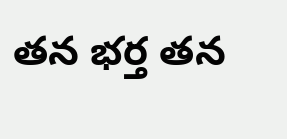తన భర్త తన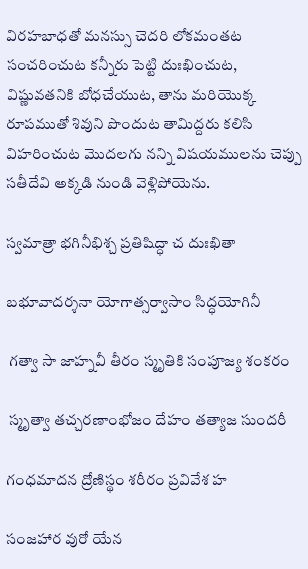విరహబాధతో మనస్సు చెదరి లోకమంతట సంచరించుట కన్నీరు పెట్టి దుఃఖించుట, విష్ణువతనికి బోధచేయుట, తాను మరియొక్క రూపముతో శివుని పొందుట తామిద్దరు కలిసి విహరించుట మొదలగు నన్ని విషయములను చెప్పు సతీదేవి అక్కడి నుండి వెళ్లిపోయెను.

స్వమాత్రా భగినీభిశ్చ ప్రతిషిద్ధా చ దుఃఖితా

బభూవాదర్శనా యోగాత్సర్వాసాం సిద్ధయోగినీ

 గత్వా సా జాహ్నవీ తీరం స్మృతికి సంపూజ్య శంకరం

 స్మృత్వా తచ్చరణాంభోజం దేహం తత్యాజ సుందరీ

గంధమాదన ద్రోణిస్థం శరీరం ప్రవివేశ హ

సంజహార వురో యేన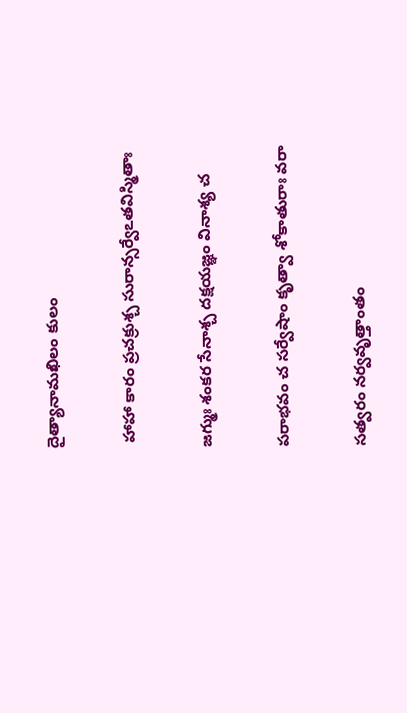దైత్యానామఖిలం కులం

 హాహా కారం ప్రచక్రుశ్చ సురాన్సర్వేఽతవిస్మితాః

జగ్ముః శంకర సేనాశ్చ దక్షయజ్ఞం వినాశ్య చ

పరాభవం చ సర్వేషాం కృత్వా శోకాతురాః వరా

సత్వరం నర్వవృత్తాంతం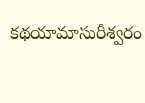కథయామాసురీశ్వరం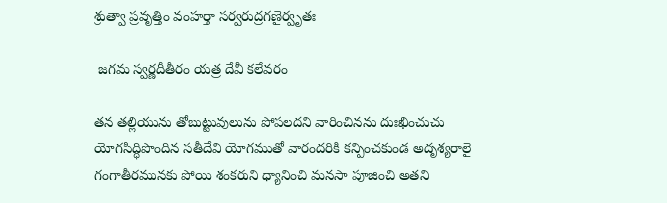శ్రుత్వా ప్రవృత్తిం వంహర్తా సర్వరుద్రగణైర్వృతః

 జగమ స్వర్ణదీతీరం యత్ర దేవీ కలేవరం

తన తల్లియును తోబుట్టువులును పోపలదని వారించినను దుఃఖించుచు యోగసిద్ధిపొందిన సతీదేవి యోగముతో వారందరికి కన్పించకుండ అదృశ్యరాలై గంగాతీరమునకు పోయి శంకరుని ధ్యానించి మనసా పూజించి అతని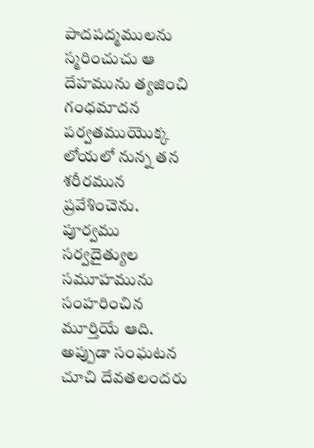పాదపద్మములను స్మరించుచు ఆ దేహమును త్యజించి గంధమాదన పర్వతముయొక్క లోయలో నున్న తన శరీరమున ప్రవేశించెను. పూర్వము సర్వదైత్యుల సమూహమును సంహరించిన మూర్తియే ఆది. అప్పుడా సంఘటన చూచి దేవతలందరు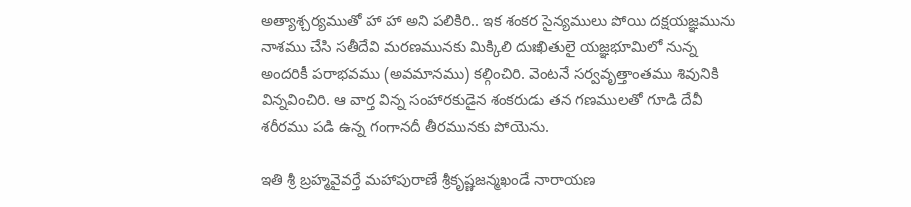అత్యాశ్చర్యముతో హా హా అని పలికిరి.. ఇక శంకర సైన్యములు పోయి దక్షయజ్ఞమును నాశము చేసి సతీదేవి మరణమునకు మిక్కిలి దుఃఖితులై యజ్ఞభూమిలో నున్న అందరికీ పరాభవము (అవమానము) కల్గించిరి. వెంటనే సర్వవృత్తాంతము శివునికి విన్నవించిరి. ఆ వార్త విన్న సంహారకుడైన శంకరుడు తన గణములతో గూడి దేవీ శరీరము పడి ఉన్న గంగానదీ తీరమునకు పోయెను.

ఇతి శ్రీ బ్రహ్మవైవర్తే మహాపురాణే శ్రీకృష్ణజన్మఖండే నారాయణ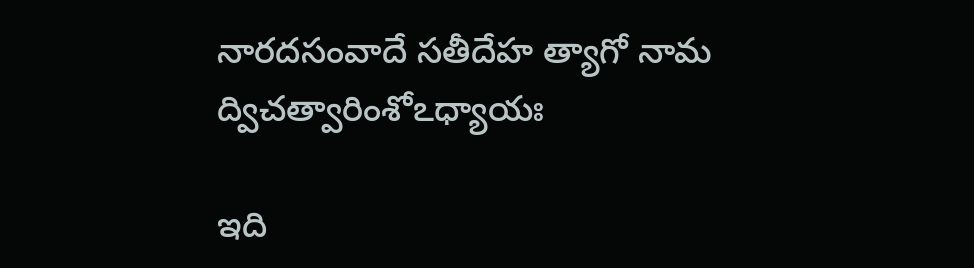నారదసంవాదే సతీదేహ త్యాగో నామ ద్విచత్వారింశోఽధ్యాయః

ఇది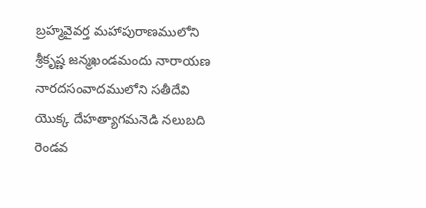బ్రహ్మవైవర్త మహాపురాణములోని శ్రీకృష్ణ జన్మఖండమందు నారాయణ నారదసంవాదములోని సతీదేవి యొక్క దేహత్యాగమనెడి నలుబది రెండవ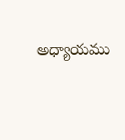అధ్యాయము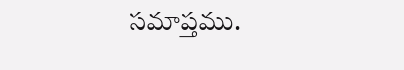సమాప్తము.